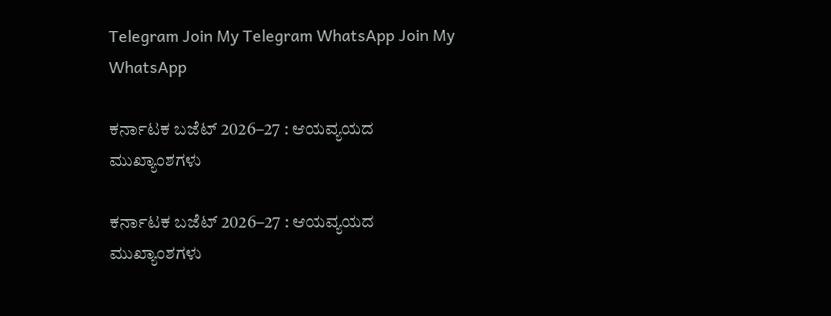Telegram Join My Telegram WhatsApp Join My WhatsApp

ಕರ್ನಾಟಕ ಬಜೆಟ್ 2026–27 : ಆಯವ್ಯಯದ ಮುಖ್ಯಾಂಶಗಳು

ಕರ್ನಾಟಕ ಬಜೆಟ್ 2026–27 : ಆಯವ್ಯಯದ ಮುಖ್ಯಾಂಶಗಳು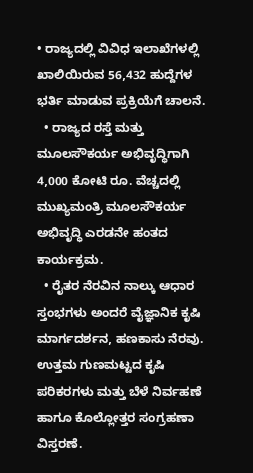• ರಾಜ್ಯದಲ್ಲಿ ವಿವಿಧ ಇಲಾಖೆಗಳಲ್ಲಿ ಖಾಲಿಯಿರುವ 56,432 ಹುದ್ದೆಗಳ ಭರ್ತಿ ಮಾಡುವ ಪ್ರಕ್ರಿಯೆಗೆ ಚಾಲನೆ.
  • ರಾಜ್ಯದ ರಸ್ತೆ ಮತ್ತು ಮೂಲಸೌಕರ್ಯ ಅಭಿವೃದ್ಧಿಗಾಗಿ 4,000 ಕೋಟಿ ರೂ. ವೆಚ್ಚದಲ್ಲಿ ಮುಖ್ಯಮಂತ್ರಿ ಮೂಲಸೌಕರ್ಯ ಅಭಿವೃದ್ಧಿ ಎರಡನೇ ಹಂತದ ಕಾರ್ಯಕ್ರಮ.
  • ರೈತರ ನೆರವಿನ ನಾಲ್ಕು ಆಧಾರ ಸ್ತಂಭಗಳು ಅಂದರೆ ವೈಜ್ಞಾನಿಕ ಕೃಷಿ ಮಾರ್ಗದರ್ಶನ, ಹಣಕಾಸು ನೆರವು. ಉತ್ತಮ ಗುಣಮಟ್ಟದ ಕೃಷಿ ಪರಿಕರಗಳು ಮತ್ತು ಬೆಳೆ ನಿರ್ವಹಣೆ ಹಾಗೂ ಕೊಲ್ಲೋತ್ತರ ಸಂಗ್ರಹಣಾ ವಿಸ್ತರಣೆ.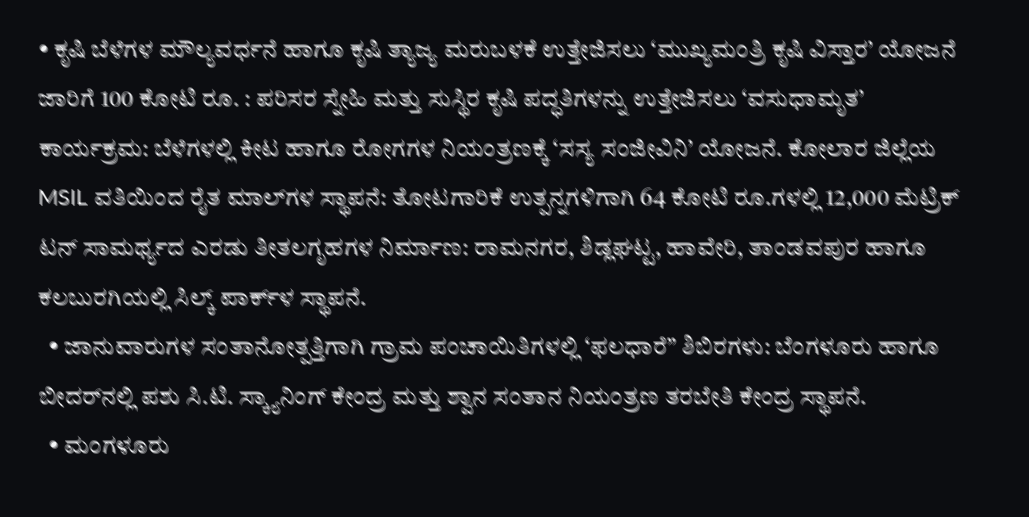• ಕೃಷಿ ಬೆಳೆಗಳ ಮೌಲ್ಯವರ್ಧನೆ ಹಾಗೂ ಕೃಷಿ ತ್ಯಾಜ್ಯ ಮರುಬಳಕೆ ಉತ್ತೇಜಿಸಲು ‘ಮುಖ್ಯಮಂತ್ರಿ ಕೃಷಿ ವಿಸ್ತಾರ’ ಯೋಜನೆ ಜಾರಿಗೆ 100 ಕೋಟಿ ರೂ. : ಪರಿಸರ ಸ್ನೇಹಿ ಮತ್ತು ಸುಸ್ಥಿರ ಕೃಷಿ ಪದ್ಧತಿಗಳನ್ನು ಉತ್ತೇಜಿಸಲು ‘ವಸುಧಾಮೃತ’ ಕಾರ್ಯಕ್ರಮ: ಬೆಳೆಗಳಲ್ಲಿ ಕೀಟ ಹಾಗೂ ರೋಗಗಳ ನಿಯಂತ್ರಣಕ್ಕೆ ‘ಸಸ್ಯ ಸಂಜೀವಿನಿ’ ಯೋಜನೆ. ಕೋಲಾರ ಜಿಲ್ಲೆಯ MSIL ವತಿಯಿಂದ ರೈತ ಮಾಲ್‌ಗಳ ಸ್ಥಾಪನೆ: ತೋಟಗಾರಿಕೆ ಉತ್ಪನ್ನಗಳಿಗಾಗಿ 64 ಕೋಟಿ ರೂ.ಗಳಲ್ಲಿ 12,000 ಮೆಟ್ರಿಕ್ ಟನ್ ಸಾಮರ್ಥ್ಯದ ಎರಡು ತೀತಲಗೃಹಗಳ ನಿರ್ಮಾಣ: ರಾಮನಗರ, ಶಿಡ್ಲಘಟ್ಟ, ಹಾವೇರಿ, ತಾಂಡವಪುರ ಹಾಗೂ ಕಲಬುರಗಿಯಲ್ಲಿ ಸಿಲ್ಕ್ ಪಾರ್ಕ್‌ಳ ಸ್ಥಾಪನೆ.
  • ಜಾನುವಾರುಗಳ ಸಂತಾನೋತ್ಪತ್ತಿಗಾಗಿ ಗ್ರಾಮ ಪಂಚಾಯಿತಿಗಳಲ್ಲಿ ‘ಫಲಧಾರೆ” ಶಿಬಿರಗಳು: ಬೆಂಗಳೂರು ಹಾಗೂ ಬೀದರ್‌ನಲ್ಲಿ ಪಶು ಸಿ.ಟಿ. ಸ್ಕ್ಯಾನಿಂಗ್ ಕೇಂದ್ರ ಮತ್ತು ಶ್ವಾನ ಸಂತಾನ ನಿಯಂತ್ರಣ ತರಬೇತಿ ಕೇಂದ್ರ ಸ್ಥಾಪನೆ.
  • ಮಂಗಳೂರು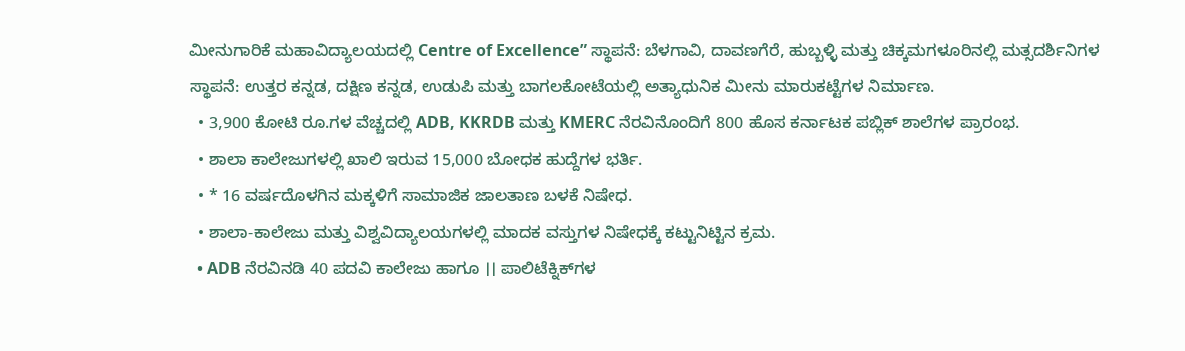ಮೀನುಗಾರಿಕೆ ಮಹಾವಿದ್ಯಾಲಯದಲ್ಲಿ Centre of Excellence” ಸ್ಥಾಪನೆ: ಬೆಳಗಾವಿ, ದಾವಣಗೆರೆ, ಹುಬ್ಬಳ್ಳಿ ಮತ್ತು ಚಿಕ್ಕಮಗಳೂರಿನಲ್ಲಿ ಮತ್ಸದರ್ಶಿನಿಗಳ ಸ್ಥಾಪನೆ: ಉತ್ತರ ಕನ್ನಡ, ದಕ್ಷಿಣ ಕನ್ನಡ, ಉಡುಪಿ ಮತ್ತು ಬಾಗಲಕೋಟೆಯಲ್ಲಿ ಅತ್ಯಾಧುನಿಕ ಮೀನು ಮಾರುಕಟ್ಟೆಗಳ ನಿರ್ಮಾಣ.
  • 3,900 ಕೋಟಿ ರೂ.ಗಳ ವೆಚ್ಚದಲ್ಲಿ ADB, KKRDB ಮತ್ತು KMERC ನೆರವಿನೊಂದಿಗೆ 800 ಹೊಸ ಕರ್ನಾಟಕ ಪಬ್ಲಿಕ್ ಶಾಲೆಗಳ ಪ್ರಾರಂಭ.
  • ಶಾಲಾ ಕಾಲೇಜುಗಳಲ್ಲಿ ಖಾಲಿ ಇರುವ 15,000 ಬೋಧಕ ಹುದ್ದೆಗಳ ಭರ್ತಿ.
  • * 16 ವರ್ಷದೊಳಗಿನ ಮಕ್ಕಳಿಗೆ ಸಾಮಾಜಿಕ ಜಾಲತಾಣ ಬಳಕೆ ನಿಷೇಧ.
  • ಶಾಲಾ-ಕಾಲೇಜು ಮತ್ತು ವಿಶ್ವವಿದ್ಯಾಲಯಗಳಲ್ಲಿ ಮಾದಕ ವಸ್ತುಗಳ ನಿಷೇಧಕ್ಕೆ ಕಟ್ಟುನಿಟ್ಟಿನ ಕ್ರಮ.
  • ADB ನೆರವಿನಡಿ 40 ಪದವಿ ಕಾಲೇಜು ಹಾಗೂ ।। ಪಾಲಿಟೆಕ್ನಿಕ್‌ಗಳ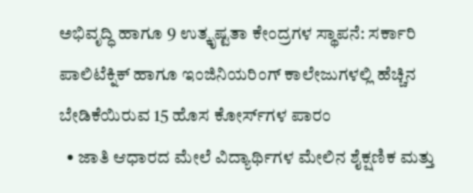ಅಭಿವೃದ್ಧಿ ಹಾಗೂ 9 ಉತ್ಕೃಷ್ಟತಾ ಕೇಂದ್ರಗಳ ಸ್ಥಾಪನೆ: ಸರ್ಕಾರಿ ಪಾಲಿಟೆಕ್ನಿಕ್ ಹಾಗೂ ಇಂಜಿನಿಯರಿಂಗ್ ಕಾಲೇಜುಗಳಲ್ಲಿ ಹೆಚ್ಚಿನ ಬೇಡಿಕೆಯಿರುವ 15 ಹೊಸ ಕೋರ್ಸ್‌ಗಳ ಪಾರಂ
  • ಜಾತಿ ಆಧಾರದ ಮೇಲೆ ವಿದ್ಯಾರ್ಥಿಗಳ ಮೇಲಿನ ಶೈಕ್ಷಣಿಕ ಮತ್ತು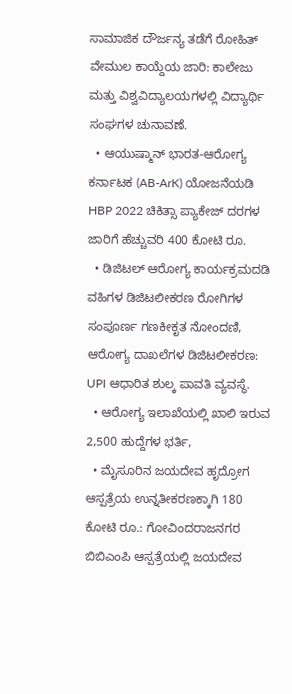ಸಾಮಾಜಿಕ ದೌರ್ಜನ್ಯ ತಡೆಗೆ ರೋಹಿತ್ ವೇಮುಲ ಕಾಯ್ದೆಯ ಜಾರಿ: ಕಾಲೇಜು ಮತ್ತು ವಿಶ್ವವಿದ್ಯಾಲಯಗಳಲ್ಲಿ ವಿದ್ಯಾರ್ಥಿ ಸಂಘಗಳ ಚುನಾವಣೆ.
  • ಆಯುಷ್ಮಾನ್ ಭಾರತ-ಆರೋಗ್ಯ ಕರ್ನಾಟಕ (AB-ArK) ಯೋಜನೆಯಡಿ HBP 2022 ಚಿಕಿತ್ಸಾ ಪ್ಯಾಕೇಜ್ ದರಗಳ ಜಾರಿಗೆ ಹೆಚ್ಚುವರಿ 400 ಕೋಟಿ ರೂ.
  • ಡಿಜಿಟಲ್ ಆರೋಗ್ಯ ಕಾರ್ಯಕ್ರಮದಡಿ ವಹಿಗಳ ಡಿಜಿಟಲೀಕರಣ ರೋಗಿಗಳ ಸಂಪೂರ್ಣ ಗಣಕೀಕೃತ ನೋಂದಣಿ, ಆರೋಗ್ಯ ದಾಖಲೆಗಳ ಡಿಜಿಟಲೀಕರಣ: UPI ಆಧಾರಿತ ಶುಲ್ಕ ಪಾವತಿ ವ್ಯವಸ್ಥೆ.
  • ಆರೋಗ್ಯ ಇಲಾಖೆಯಲ್ಲಿ ಖಾಲಿ ಇರುವ 2,500 ಹುದ್ದೆಗಳ ಭರ್ತಿ,
  • ಮೈಸೂರಿನ ಜಯದೇವ ಹೃದ್ರೋಗ ಆಸ್ಪತ್ರೆಯ ಉನ್ನತೀಕರಣಕ್ಕಾಗಿ 180 ಕೋಟಿ ರೂ.: ಗೋವಿಂದರಾಜನಗರ ಬಿಬಿಎಂಪಿ ಆಸ್ಪತ್ರೆಯಲ್ಲಿ ಜಯದೇವ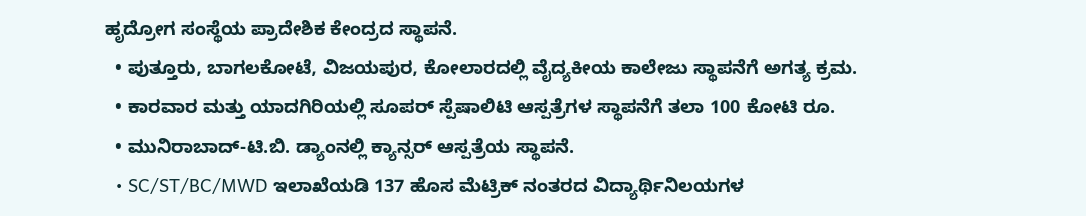ಹೃದ್ರೋಗ ಸಂಸ್ಥೆಯ ಪ್ರಾದೇಶಿಕ ಕೇಂದ್ರದ ಸ್ಥಾಪನೆ.
  • ಪುತ್ತೂರು, ಬಾಗಲಕೋಟೆ, ವಿಜಯಪುರ, ಕೋಲಾರದಲ್ಲಿ ವೈದ್ಯಕೀಯ ಕಾಲೇಜು ಸ್ಥಾಪನೆಗೆ ಅಗತ್ಯ ಕ್ರಮ.
  • ಕಾರವಾರ ಮತ್ತು ಯಾದಗಿರಿಯಲ್ಲಿ ಸೂಪರ್ ಸ್ಪೆಷಾಲಿಟಿ ಆಸ್ಪತ್ರೆಗಳ ಸ್ಥಾಪನೆಗೆ ತಲಾ 100 ಕೋಟಿ ರೂ.
  • ಮುನಿರಾಬಾದ್-ಟಿ.ಬಿ. ಡ್ಯಾಂನಲ್ಲಿ ಕ್ಯಾನ್ಸರ್ ಆಸ್ಪತ್ರೆಯ ಸ್ಥಾಪನೆ.
  • SC/ST/BC/MWD ಇಲಾಖೆಯಡಿ 137 ಹೊಸ ಮೆಟ್ರಿಕ್ ನಂತರದ ವಿದ್ಯಾರ್ಥಿನಿಲಯಗಳ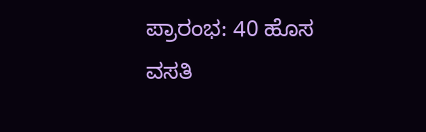ಪ್ರಾರಂಭ: 40 ಹೊಸ ವಸತಿ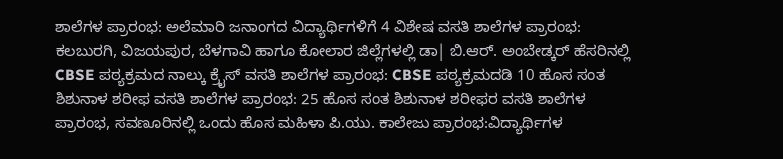ಶಾಲೆಗಳ ಪ್ರಾರಂಭ: ಅಲೆಮಾರಿ ಜನಾಂಗದ ವಿದ್ಯಾರ್ಥಿಗಳಿಗೆ 4 ವಿಶೇಷ ವಸತಿ ಶಾಲೆಗಳ ಪ್ರಾರಂಭ: ಕಲಬುರಗಿ, ವಿಜಯಪುರ, ಬೆಳಗಾವಿ ಹಾಗೂ ಕೋಲಾರ ಜಿಲ್ಲೆಗಳಲ್ಲಿ ಡಾ| ಬಿ.ಆರ್. ಅಂಬೇಡ್ಕರ್ ಹೆಸರಿನಲ್ಲಿ CBSE ಪಠ್ಯಕ್ರಮದ ನಾಲ್ಕು ಕ್ರೈಸ್ ವಸತಿ ಶಾಲೆಗಳ ಪ್ರಾರಂಭ: CBSE ಪಠ್ಯಕ್ರಮದಡಿ 10 ಹೊಸ ಸಂತ ಶಿಶುನಾಳ ಶರೀಫ ವಸತಿ ಶಾಲೆಗಳ ಪ್ರಾರಂಭ: 25 ಹೊಸ ಸಂತ ಶಿಶುನಾಳ ಶರೀಫರ ವಸತಿ ಶಾಲೆಗಳ ಪ್ರಾರಂಭ, ಸವಣೂರಿನಲ್ಲಿ ಒಂದು ಹೊಸ ಮಹಿಳಾ ಪಿ.ಯು. ಕಾಲೇಜು ಪ್ರಾರಂಭ:ವಿದ್ಯಾರ್ಥಿಗಳ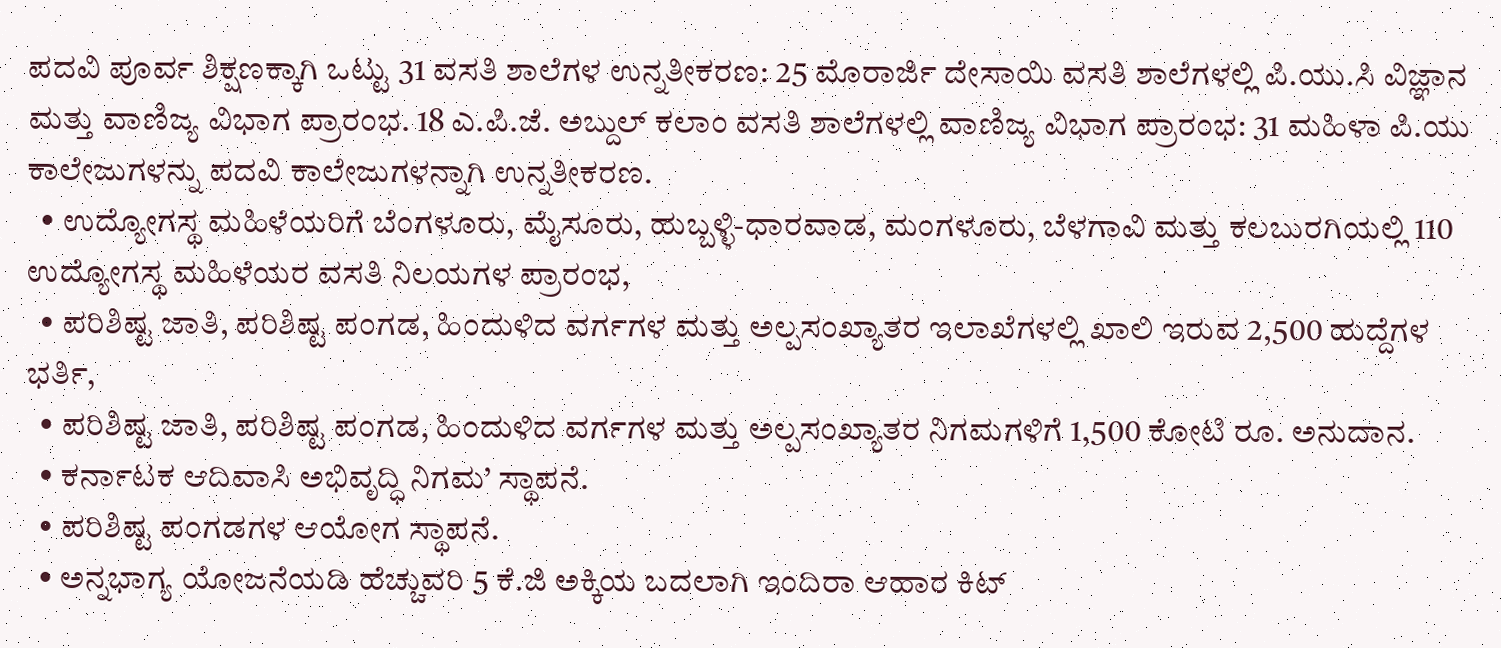ಪದವಿ ಪೂರ್ವ ಶಿಕ್ಷಣಕ್ಕಾಗಿ ಒಟ್ಟು 31 ವಸತಿ ಶಾಲೆಗಳ ಉನ್ನತೀಕರಣ: 25 ಮೊರಾರ್ಜಿ ದೇಸಾಯಿ ವಸತಿ ಶಾಲೆಗಳಲ್ಲಿ ಪಿ.ಯು.ಸಿ ವಿಜ್ಞಾನ ಮತ್ತು ವಾಣಿಜ್ಯ ವಿಭಾಗ ಪ್ರಾರಂಭ. 18 ಎ.ಪಿ.ಜೆ. ಅಬ್ದುಲ್ ಕಲಾಂ ವಸತಿ ಶಾಲೆಗಳಲ್ಲಿ ವಾಣಿಜ್ಯ ವಿಭಾಗ ಪ್ರಾರಂಭ: 31 ಮಹಿಳಾ ಪಿ.ಯು ಕಾಲೇಜುಗಳನ್ನು ಪದವಿ ಕಾಲೇಜುಗಳನ್ನಾಗಿ ಉನ್ನತೀಕರಣ.
  • ಉದ್ಯೋಗಸ್ಥ ಮಹಿಳೆಯರಿಗೆ ಬೆಂಗಳೂರು, ಮೈಸೂರು, ಹುಬ್ಬಳ್ಳಿ-ಧಾರವಾಡ, ಮಂಗಳೂರು, ಬೆಳಗಾವಿ ಮತ್ತು ಕಲಬುರಗಿಯಲ್ಲಿ 110 ಉದ್ಯೋಗಸ್ಥ ಮಹಿಳೆಯರ ವಸತಿ ನಿಲಯಗಳ ಪ್ರಾರಂಭ,
  • ಪರಿಶಿಷ್ಟ ಜಾತಿ, ಪರಿಶಿಷ್ಟ ಪಂಗಡ, ಹಿಂದುಳಿದ ವರ್ಗಗಳ ಮತ್ತು ಅಲ್ಪಸಂಖ್ಯಾತರ ಇಲಾಖೆಗಳಲ್ಲಿ ಖಾಲಿ ಇರುವ 2,500 ಹುದ್ದೆಗಳ ಭರ್ತಿ,
  • ಪರಿಶಿಷ್ಟ ಜಾತಿ, ಪರಿಶಿಷ್ಟ ಪಂಗಡ, ಹಿಂದುಳಿದ ವರ್ಗಗಳ ಮತ್ತು ಅಲ್ಪಸಂಖ್ಯಾತರ ನಿಗಮಗಳಿಗೆ 1,500 ಕೋಟಿ ರೂ. ಅನುದಾನ.
  • ಕರ್ನಾಟಕ ಆದಿವಾಸಿ ಅಭಿವೃದ್ಧಿ ನಿಗಮ’ ಸ್ಥಾಪನೆ.
  • ಪರಿಶಿಷ್ಟ ಪಂಗಡಗಳ ಆಯೋಗ ಸ್ಥಾಪನೆ.
  • ಅನ್ನಭಾಗ್ಯ ಯೋಜನೆಯಡಿ ಹೆಚ್ಚುವರಿ 5 ಕೆ.ಜಿ ಅಕ್ಕಿಯ ಬದಲಾಗಿ ಇಂದಿರಾ ಆಹಾರ ಕಿಟ್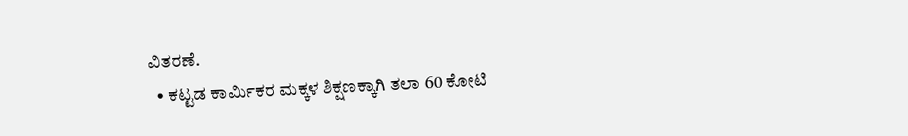ವಿತರಣೆ.
  • ಕಟ್ಟಡ ಕಾರ್ಮಿಕರ ಮಕ್ಕಳ ಶಿಕ್ಷಣಕ್ಕಾಗಿ ತಲಾ 60 ಕೋಟಿ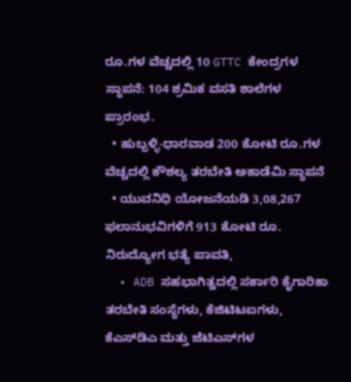ರೂ.ಗಳ ವೆಚ್ಚದಲ್ಲಿ 10 GTTC ಕೇಂದ್ರಗಳ ಸ್ಥಾಪನೆ: 104 ಶ್ರಮಿಕ ವಸತಿ ಶಾಲೆಗಳ ಪ್ರಾರಂಭ.
  • ಹುಬ್ಬಳ್ಳಿ-ಧಾರವಾಡ 200 ಕೋಟಿ ರೂ.ಗಳ ವೆಚ್ಚದಲ್ಲಿ ಕೌಶಲ್ಯ ತರಬೇತಿ ಅಕಾಡೆಮಿ ಸ್ಥಾಪನೆ
  • ಯುವನಿಧಿ ಯೋಜನೆಯಡಿ 3,08,267 ಫಲಾನುಭವಿಗಳಿಗೆ 913 ಕೋಟಿ ರೂ. ನಿರುದ್ಯೋಗ ಭತ್ಯೆ ಪಾವತಿ,
  • ADB ಸಹಭಾಗಿತ್ವದಲ್ಲಿ ಸರ್ಕಾರಿ ಕೈಗಾರಿಕಾ ತರಬೇತಿ ಸಂಸ್ಥೆಗಳು, ಕೆಜಿಟಿಟಐಗಳು, ಕೆಎಸ್‌ಡಿಎ ಮತ್ತು ಜೆಟಿಎಸ್‌ಗಳ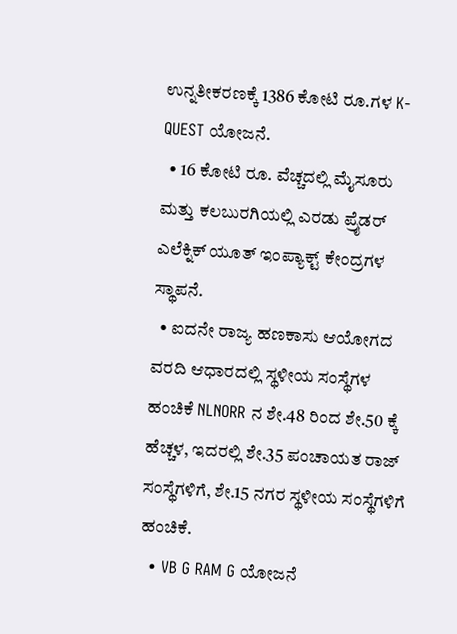ಉನ್ನತೀಕರಣಕ್ಕೆ 1386 ಕೋಟಿ ರೂ.ಗಳ K-QUEST ಯೋಜನೆ.
  • 16 ಕೋಟಿ ರೂ. ವೆಚ್ಚದಲ್ಲಿ ಮೈಸೂರು ಮತ್ತು ಕಲಬುರಗಿಯಲ್ಲಿ ಎರಡು ಪ್ರೈಡರ್ ಎಲೆಕ್ನಿಕ್ ಯೂತ್ ಇಂಪ್ಯಾಕ್ಟ್ ಕೇಂದ್ರಗಳ ಸ್ಥಾಪನೆ.
  • ಐದನೇ ರಾಜ್ಯ ಹಣಕಾಸು ಆಯೋಗದ ವರದಿ ಆಧಾರದಲ್ಲಿ ಸ್ಥಳೀಯ ಸಂಸ್ಥೆಗಳ ಹಂಚಿಕೆ NLNORR ನ ಶೇ.48 ರಿಂದ ಶೇ.50 ಕ್ಕೆ ಹೆಚ್ಚಳ, ಇದರಲ್ಲಿ ಶೇ.35 ಪಂಚಾಯತ ರಾಜ್ ಸಂಸ್ಥೆಗಳಿಗೆ, ಶೇ.15 ನಗರ ಸ್ಥಳೀಯ ಸಂಸ್ಥೆಗಳಿಗೆ ಹಂಚಿಕೆ.
  • VB G RAM G ಯೋಜನೆ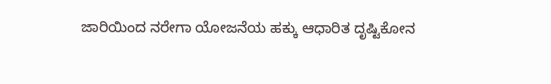ಜಾರಿಯಿಂದ ನರೇಗಾ ಯೋಜನೆಯ ಹಕ್ಕು ಆಧಾರಿತ ದೃಷ್ಟಿಕೋನ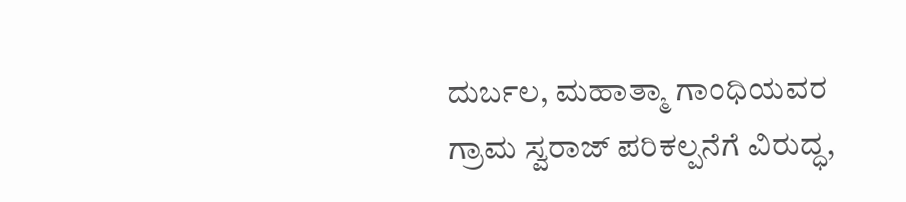ದುರ್ಬಲ, ಮಹಾತ್ಮಾ ಗಾಂಧಿಯವರ ಗ್ರಾಮ ಸ್ವರಾಜ್ ಪರಿಕಲ್ಪನೆಗೆ ವಿರುದ್ಧ,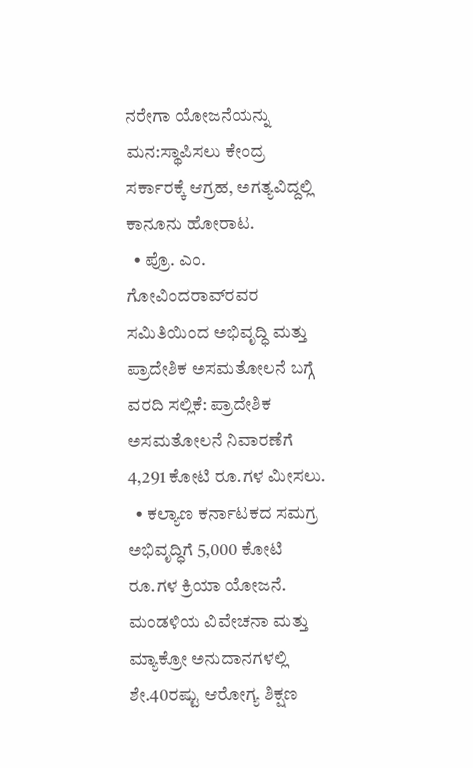ನರೇಗಾ ಯೋಜನೆಯನ್ನು ಮನ:ಸ್ಥಾಪಿಸಲು ಕೇಂದ್ರ ಸರ್ಕಾರಕ್ಕೆ ಆಗ್ರಹ, ಅಗತ್ಯವಿದ್ದಲ್ಲಿ ಕಾನೂನು ಹೋರಾಟ.
  • ಪ್ರೊ. ಎಂ. ಗೋವಿಂದರಾವ್‌ರವರ ಸಮಿತಿಯಿಂದ ಅಭಿವೃದ್ಧಿ ಮತ್ತು ಪ್ರಾದೇಶಿಕ ಅಸಮತೋಲನೆ ಬಗ್ಗೆ ವರದಿ ಸಲ್ಲಿಕೆ: ಪ್ರಾದೇಶಿಕ ಅಸಮತೋಲನೆ ನಿವಾರಣೆಗೆ 4,291 ಕೋಟಿ ರೂ.ಗಳ ಮೀಸಲು.
  • ಕಲ್ಯಾಣ ಕರ್ನಾಟಕದ ಸಮಗ್ರ ಅಭಿವೃದ್ಧಿಗೆ 5,000 ಕೋಟಿ ರೂ.ಗಳ ಕ್ರಿಯಾ ಯೋಜನೆ. ಮಂಡಳಿಯ ವಿವೇಚನಾ ಮತ್ತು ಮ್ಯಾಕ್ರೋ ಅನುದಾನಗಳಲ್ಲಿ ಶೇ.40ರಷ್ಟು ಆರೋಗ್ಯ ಶಿಕ್ಷಣ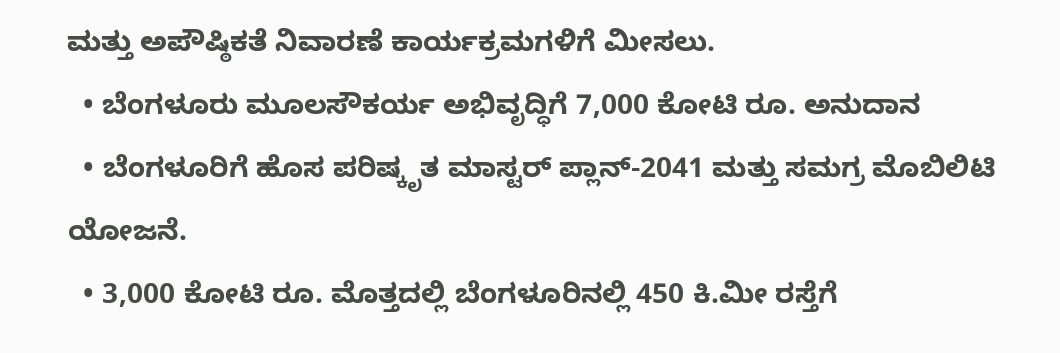ಮತ್ತು ಅಪೌಷ್ಠಿಕತೆ ನಿವಾರಣೆ ಕಾರ್ಯಕ್ರಮಗಳಿಗೆ ಮೀಸಲು.
  • ಬೆಂಗಳೂರು ಮೂಲಸೌಕರ್ಯ ಅಭಿವೃದ್ಧಿಗೆ 7,000 ಕೋಟಿ ರೂ. ಅನುದಾನ
  • ಬೆಂಗಳೂರಿಗೆ ಹೊಸ ಪರಿಷ್ಕೃತ ಮಾಸ್ಟರ್ ಪ್ಲಾನ್-2041 ಮತ್ತು ಸಮಗ್ರ ಮೊಬಿಲಿಟಿ ಯೋಜನೆ.
  • 3,000 ಕೋಟಿ ರೂ. ಮೊತ್ತದಲ್ಲಿ ಬೆಂಗಳೂರಿನಲ್ಲಿ 450 ಕಿ.ಮೀ ರಸ್ತೆಗೆ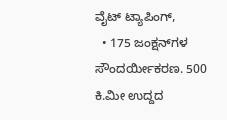ವೈಟ್ ಟ್ಯಾಪಿಂಗ್,
  • 175 ಜಂಕ್ಷನ್‌ಗಳ ಸೌಂದರ್ಯೀಕರಣ. 500 ಕಿ.ಮೀ ಉದ್ದದ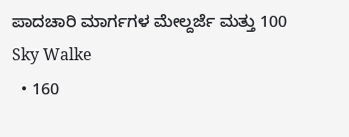ಪಾದಚಾರಿ ಮಾರ್ಗಗಳ ಮೇಲ್ದರ್ಜೆ ಮತ್ತು 100 Sky Walke
  • 160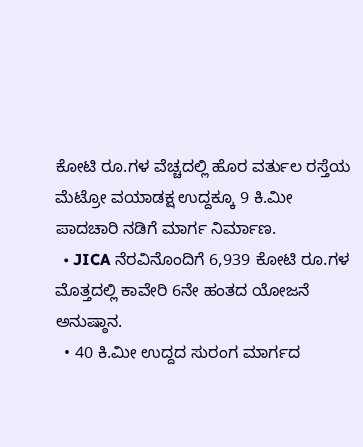ಕೋಟಿ ರೂ.ಗಳ ವೆಚ್ಚದಲ್ಲಿ ಹೊರ ವರ್ತುಲ ರಸ್ತೆಯ ಮೆಟ್ರೋ ವಯಾಡಕ್ಷ ಉದ್ದಕ್ಕೂ 9 ಕಿ.ಮೀ ಪಾದಚಾರಿ ನಡಿಗೆ ಮಾರ್ಗ ನಿರ್ಮಾಣ.
  • JICA ನೆರವಿನೊಂದಿಗೆ 6,939 ಕೋಟಿ ರೂ.ಗಳ ಮೊತ್ತದಲ್ಲಿ ಕಾವೇರಿ 6ನೇ ಹಂತದ ಯೋಜನೆ ಅನುಷ್ಠಾನ.
  • 40 ಕಿ.ಮೀ ಉದ್ದದ ಸುರಂಗ ಮಾರ್ಗದ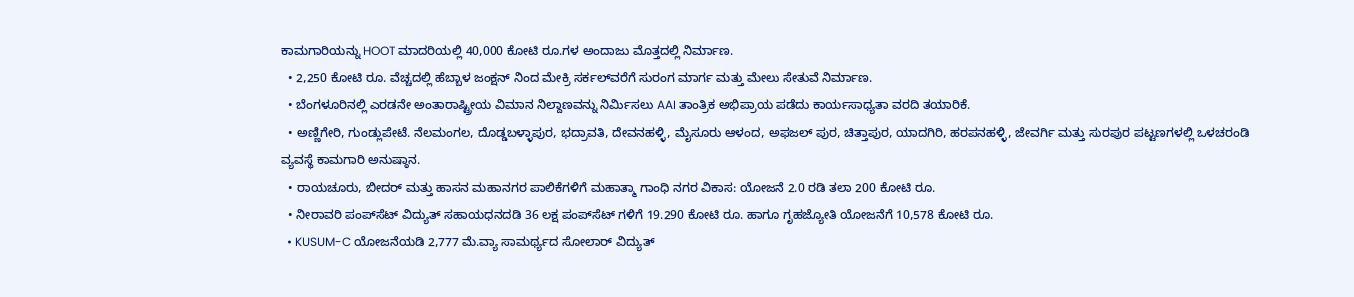ಕಾಮಗಾರಿಯನ್ನು HOOT ಮಾದರಿಯಲ್ಲಿ 40,000 ಕೋಟಿ ರೂ.ಗಳ ಅಂದಾಜು ಮೊತ್ತದಲ್ಲಿ ನಿರ್ಮಾಣ.
  • 2,250 ಕೋಟಿ ರೂ. ವೆಚ್ಚದಲ್ಲಿ ಹೆಬ್ಬಾಳ ಜಂಕ್ಷನ್ ನಿಂದ ಮೇಕ್ರಿ ಸರ್ಕಲ್‌ವರೆಗೆ ಸುರಂಗ ಮಾರ್ಗ ಮತ್ತು ಮೇಲು ಸೇತುವೆ ನಿರ್ಮಾಣ.
  • ಬೆಂಗಳೂರಿನಲ್ಲಿ ಎರಡನೇ ಅಂತಾರಾಷ್ಟ್ರೀಯ ವಿಮಾನ ನಿಲ್ದಾಣವನ್ನು ನಿರ್ಮಿಸಲು AAI ತಾಂತ್ರಿಕ ಅಭಿಪ್ರಾಯ ಪಡೆದು ಕಾರ್ಯಸಾಧ್ಯತಾ ವರದಿ ತಯಾರಿಕೆ.
  • ಅಣ್ಣಿಗೇರಿ, ಗುಂಡ್ಲುಪೇಟೆ. ನೆಲಮಂಗಲ, ದೊಡ್ಡಬಳ್ಳಾಪುರ, ಭದ್ರಾವತಿ, ದೇವನಹಳ್ಳಿ, ಮೈಸೂರು ಆಳಂದ, ಅಫಜಲ್ ಪುರ, ಚಿತ್ತಾಪುರ, ಯಾದಗಿರಿ, ಹರಪನಹಳ್ಳಿ, ಜೇವರ್ಗಿ ಮತ್ತು ಸುರಪುರ ಪಟ್ಟಣಗಳಲ್ಲಿ ಒಳಚರಂಡಿ ವ್ಯವಸ್ಥೆ ಕಾಮಗಾರಿ ಅನುಷ್ಠಾನ.
  • ರಾಯಚೂರು, ಬೀದ‌ರ್ ಮತ್ತು ಹಾಸನ ಮಹಾನಗರ ಪಾಲಿಕೆಗಳಿಗೆ ಮಹಾತ್ಮಾ ಗಾಂಧಿ ನಗರ ವಿಕಾಸ: ಯೋಜನೆ 2.0 ರಡಿ ತಲಾ 200 ಕೋಟಿ ರೂ.
  • ನೀರಾವರಿ ಪಂಪ್‌ಸೆಟ್ ವಿದ್ಯುತ್ ಸಹಾಯಧನದಡಿ 36 ಲಕ್ಷ ಪಂಪ್‌ಸೆಟ್ ಗಳಿಗೆ 19.290 ಕೋಟಿ ರೂ. ಹಾಗೂ ಗೃಹಜ್ಯೋತಿ ಯೋಜನೆಗೆ 10,578 ಕೋಟಿ ರೂ.
  • KUSUM-C ಯೋಜನೆಯಡಿ 2,777 ಮೆ.ವ್ಯಾ ಸಾಮರ್ಥ್ಯದ ಸೋಲಾರ್ ವಿದ್ಯುತ್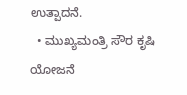ಉತ್ಪಾದನೆ.
  • ಮುಖ್ಯಮಂತ್ರಿ ಸೌರ ಕೃಷಿ ಯೋಜನೆ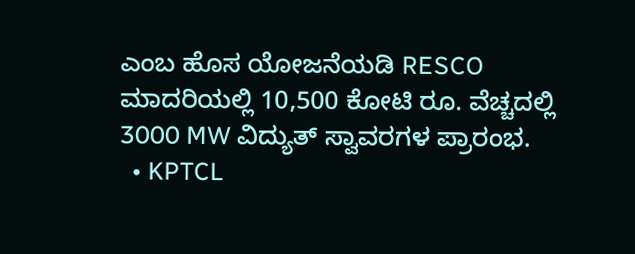ಎಂಬ ಹೊಸ ಯೋಜನೆಯಡಿ RESCO ಮಾದರಿಯಲ್ಲಿ 10,500 ಕೋಟಿ ರೂ. ವೆಚ್ಚದಲ್ಲಿ 3000 MW ವಿದ್ಯುತ್ ಸ್ವಾವರಗಳ ಪ್ರಾರಂಭ.
  • KPTCL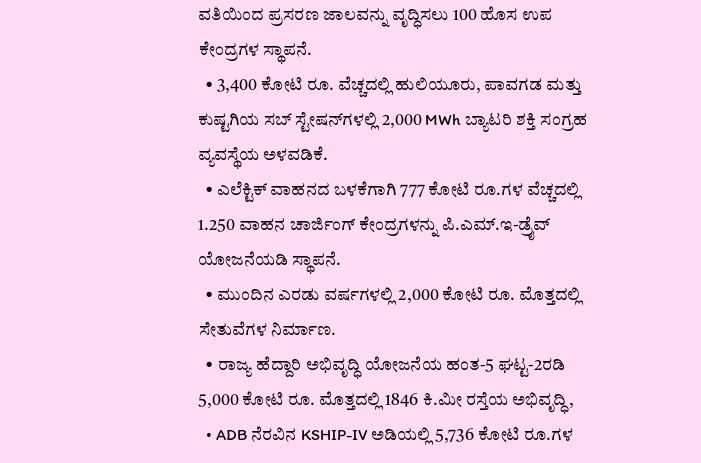ವತಿಯಿಂದ ಪ್ರಸರಣ ಜಾಲವನ್ನು ವೃದ್ಧಿಸಲು 100 ಹೊಸ ಉಪ ಕೇಂದ್ರಗಳ ಸ್ಥಾಪನೆ.
  • 3,400 ಕೋಟಿ ರೂ. ವೆಚ್ಚದಲ್ಲಿ ಹುಲಿಯೂರು, ಪಾವಗಡ ಮತ್ತು ಕುಷ್ಟಗಿಯ ಸಬ್ ಸ್ಟೇಷನ್‌ಗಳಲ್ಲಿ 2,000 MWh ಬ್ಯಾಟರಿ ಶಕ್ತಿ ಸಂಗ್ರಹ ವ್ಯವಸ್ಥೆಯ ಅಳವಡಿಕೆ.
  • ಎಲೆಕ್ಟಿಕ್ ವಾಹನದ ಬಳಕೆಗಾಗಿ 777 ಕೋಟಿ ರೂ.ಗಳ ವೆಚ್ಚದಲ್ಲಿ 1.250 ವಾಹನ ಚಾರ್ಜಿಂಗ್ ಕೇಂದ್ರಗಳನ್ನು ಪಿ.ಎಮ್.ಇ-ಡ್ರೈವ್ ಯೋಜನೆಯಡಿ ಸ್ಥಾಪನೆ.
  • ಮುಂದಿನ ಎರಡು ವರ್ಷಗಳಲ್ಲಿ 2,000 ಕೋಟಿ ರೂ. ಮೊತ್ತದಲ್ಲಿ ಸೇತುವೆಗಳ ನಿರ್ಮಾಣ.
  • ರಾಜ್ಯ ಹೆದ್ದಾರಿ ಅಭಿವೃದ್ಧಿ ಯೋಜನೆಯ ಹಂತ-5 ಘಟ್ಟ-2ರಡಿ 5,000 ಕೋಟಿ ರೂ. ಮೊತ್ತದಲ್ಲಿ 1846 ಕಿ.ಮೀ ರಸ್ತೆಯ ಅಭಿವೃದ್ಧಿ,
  • ADB ನೆರವಿನ KSHIP-IV ಅಡಿಯಲ್ಲಿ 5,736 ಕೋಟಿ ರೂ.ಗಳ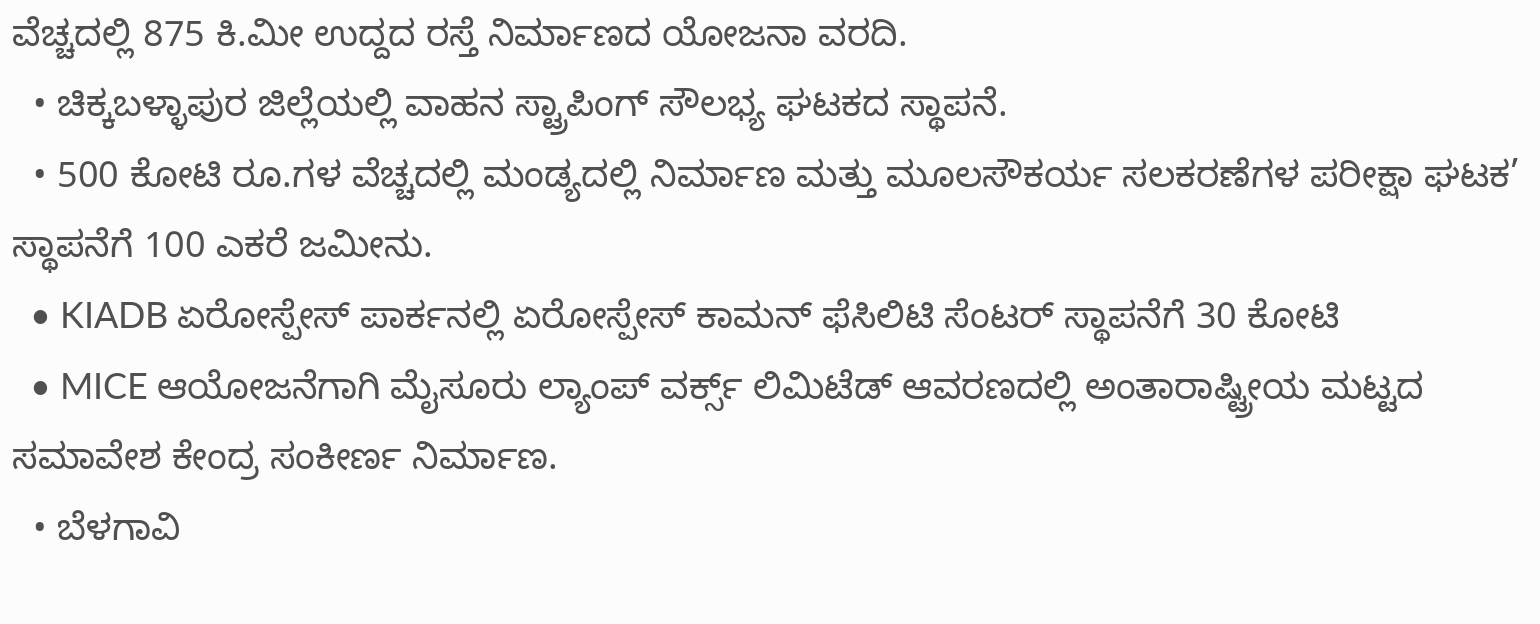ವೆಚ್ಚದಲ್ಲಿ 875 ಕಿ.ಮೀ ಉದ್ದದ ರಸ್ತೆ ನಿರ್ಮಾಣದ ಯೋಜನಾ ವರದಿ.
  • ಚಿಕ್ಕಬಳ್ಳಾಪುರ ಜಿಲ್ಲೆಯಲ್ಲಿ ವಾಹನ ಸ್ಟ್ರಾಪಿಂಗ್ ಸೌಲಭ್ಯ ಘಟಕದ ಸ್ಥಾಪನೆ.
  • 500 ಕೋಟಿ ರೂ.ಗಳ ವೆಚ್ಚದಲ್ಲಿ ಮಂಡ್ಯದಲ್ಲಿ ನಿರ್ಮಾಣ ಮತ್ತು ಮೂಲಸೌಕರ್ಯ ಸಲಕರಣೆಗಳ ಪರೀಕ್ಷಾ ಘಟಕ’ ಸ್ಥಾಪನೆಗೆ 100 ಎಕರೆ ಜಮೀನು.
  • KIADB ಏರೋಸ್ಪೇಸ್ ಪಾರ್ಕನಲ್ಲಿ ಏರೋಸ್ಪೇಸ್ ಕಾಮನ್ ಫೆಸಿಲಿಟಿ ಸೆಂಟರ್ ಸ್ಥಾಪನೆಗೆ 30 ಕೋಟಿ
  • MICE ಆಯೋಜನೆಗಾಗಿ ಮೈಸೂರು ಲ್ಯಾಂಪ್ ವರ್ಕ್ಸ್ ಲಿಮಿಟೆಡ್ ಆವರಣದಲ್ಲಿ ಅಂತಾರಾಷ್ಟ್ರೀಯ ಮಟ್ಟದ ಸಮಾವೇಶ ಕೇಂದ್ರ ಸಂಕೀರ್ಣ ನಿರ್ಮಾಣ.
  • ಬೆಳಗಾವಿ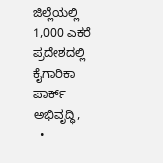ಜಿಲ್ಲೆಯಲ್ಲಿ 1,000 ಎಕರೆ ಪ್ರದೇಶದಲ್ಲಿ ಕೈಗಾರಿಕಾ ಪಾರ್ಕ್ ಅಭಿವೃದ್ಧಿ,
  •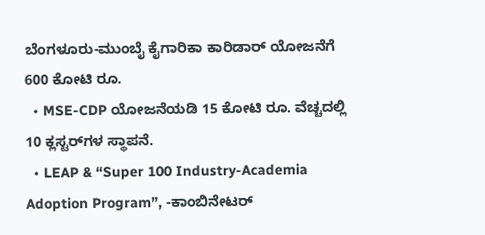ಬೆಂಗಳೂರು-ಮುಂಬೈ ಕೈಗಾರಿಕಾ ಕಾರಿಡಾರ್ ಯೋಜನೆಗೆ 600 ಕೋಟಿ ರೂ.
  • MSE-CDP ಯೋಜನೆಯಡಿ 15 ಕೋಟಿ ರೂ. ವೆಚ್ಚದಲ್ಲಿ 10 ಕ್ಲಸ್ಟರ್‌ಗಳ ಸ್ಥಾಪನೆ.
  • LEAP & “Super 100 Industry-Academia Adoption Program”, -ಕಾಂಬಿನೇಟ‌ರ್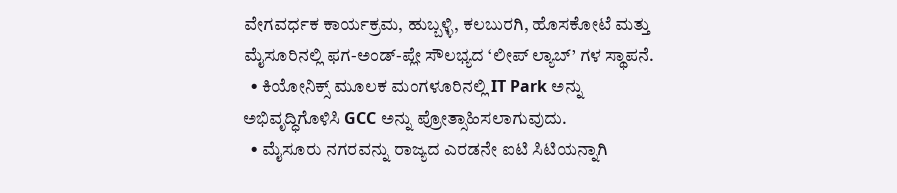ವೇಗವರ್ಧಕ ಕಾರ್ಯಕ್ರಮ, ಹುಬ್ಬಳ್ಳಿ, ಕಲಬುರಗಿ, ಹೊಸಕೋಟೆ ಮತ್ತು ಮೈಸೂರಿನಲ್ಲಿ ಫಗ-ಅಂಡ್-ಪ್ಲೇ ಸೌಲಭ್ಯದ ‘ಲೀಪ್ ಲ್ಯಾಬ್’ ಗಳ ಸ್ಥಾಪನೆ.
  • ಕಿಯೋನಿಕ್ಸ್ ಮೂಲಕ ಮಂಗಳೂರಿನಲ್ಲಿ IT Park ಅನ್ನು ಅಭಿವೃದ್ಧಿಗೊಳಿಸಿ GCC ಅನ್ನು ಪ್ರೋತ್ಸಾಹಿಸಲಾಗುವುದು.
  • ಮೈಸೂರು ನಗರವನ್ನು ರಾಜ್ಯದ ಎರಡನೇ ಐಟಿ ಸಿಟಿಯನ್ನಾಗಿ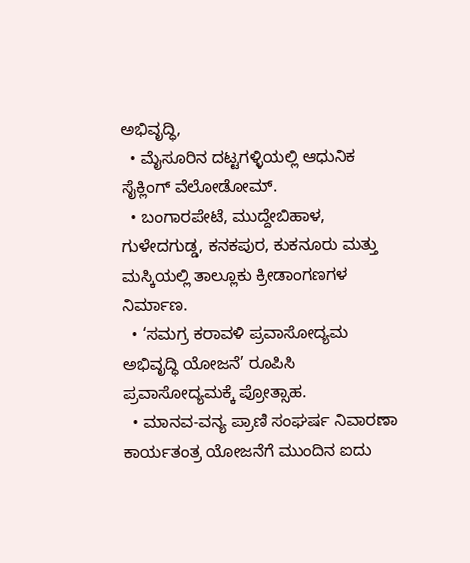ಅಭಿವೃದ್ಧಿ,
  • ಮೈಸೂರಿನ ದಟ್ಟಗಳ್ಳಿಯಲ್ಲಿ ಆಧುನಿಕ ಸೈಕ್ಲಿಂಗ್ ವೆಲೋಡೋಮ್.
  • ಬಂಗಾರಪೇಟೆ, ಮುದ್ದೇಬಿಹಾಳ, ಗುಳೇದಗುಡ್ಡ, ಕನಕಪುರ, ಕುಕನೂರು ಮತ್ತು ಮಸ್ಕಿಯಲ್ಲಿ ತಾಲ್ಲೂಕು ಕ್ರೀಡಾಂಗಣಗಳ ನಿರ್ಮಾಣ.
  • ‘ಸಮಗ್ರ ಕರಾವಳಿ ಪ್ರವಾಸೋದ್ಯಮ ಅಭಿವೃದ್ಧಿ ಯೋಜನೆ’ ರೂಪಿಸಿ ಪ್ರವಾಸೋದ್ಯಮಕ್ಕೆ ಪ್ರೋತ್ಸಾಹ.
  • ಮಾನವ-ವನ್ಯ ಪ್ರಾಣಿ ಸಂಘರ್ಷ ನಿವಾರಣಾ ಕಾರ್ಯತಂತ್ರ ಯೋಜನೆಗೆ ಮುಂದಿನ ಐದು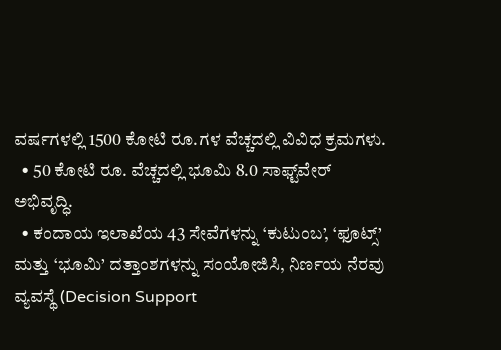ವರ್ಷಗಳಲ್ಲಿ 1500 ಕೋಟಿ ರೂ.ಗಳ ವೆಚ್ಚದಲ್ಲಿ ವಿವಿಧ ಕ್ರಮಗಳು.
  • 50 ಕೋಟಿ ರೂ. ವೆಚ್ಚದಲ್ಲಿ ಭೂಮಿ 8.0 ಸಾಫ್ಟ್‌ವೇರ್ ಅಭಿವೃದ್ಧಿ.
  • ಕಂದಾಯ ಇಲಾಖೆಯ 43 ಸೇವೆಗಳನ್ನು ‘ಕುಟುಂಬ’, ‘ಫೂಟ್ಸ್’ ಮತ್ತು ‘ಭೂಮಿ’ ದತ್ತಾಂಶಗಳನ್ನು ಸಂಯೋಜಿಸಿ, ನಿರ್ಣಯ ನೆರವು ವ್ಯವಸ್ಥೆ (Decision Support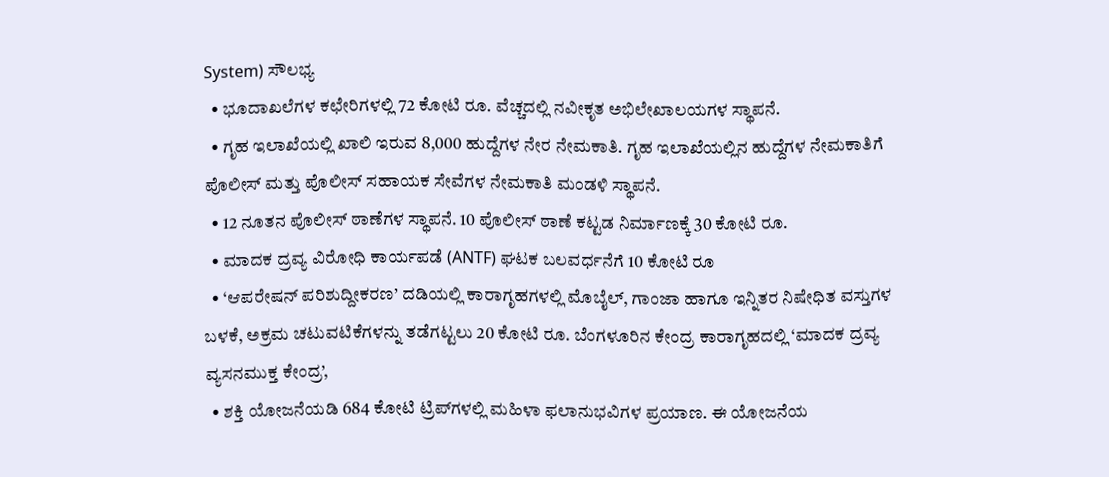System) ಸೌಲಭ್ಯ
  • ಭೂದಾಖಲೆಗಳ ಕಛೇರಿಗಳಲ್ಲಿ 72 ಕೋಟಿ ರೂ. ವೆಚ್ಚದಲ್ಲಿ ನವೀಕೃತ ಅಭಿಲೇಖಾಲಯಗಳ ಸ್ಥಾಪನೆ.
  • ಗೃಹ ಇಲಾಖೆಯಲ್ಲಿ ಖಾಲಿ ಇರುವ 8,000 ಹುದ್ದೆಗಳ ನೇರ ನೇಮಕಾತಿ. ಗೃಹ ಇಲಾಖೆಯಲ್ಲಿನ ಹುದ್ದೆಗಳ ನೇಮಕಾತಿಗೆ ಪೊಲೀಸ್ ಮತ್ತು ಪೊಲೀಸ್ ಸಹಾಯಕ ಸೇವೆಗಳ ನೇಮಕಾತಿ ಮಂಡಳಿ ಸ್ಥಾಪನೆ.
  • 12 ನೂತನ ಪೊಲೀಸ್ ಠಾಣೆಗಳ ಸ್ಥಾಪನೆ. 10 ಪೊಲೀಸ್ ಠಾಣೆ ಕಟ್ಟಡ ನಿರ್ಮಾಣಕ್ಕೆ 30 ಕೋಟಿ ರೂ.
  • ಮಾದಕ ದ್ರವ್ಯ ವಿರೋಧಿ ಕಾರ್ಯಪಡೆ (ANTF) ಘಟಕ ಬಲವರ್ಧನೆಗೆ 10 ಕೋಟಿ ರೂ
  • ‘ಆಪರೇಷನ್ ಪರಿಶುದ್ದೀಕರಣ’ ದಡಿಯಲ್ಲಿ ಕಾರಾಗೃಹಗಳಲ್ಲಿ ಮೊಬೈಲ್, ಗಾಂಜಾ ಹಾಗೂ ಇನ್ನಿತರ ನಿಷೇಧಿತ ವಸ್ತುಗಳ ಬಳಕೆ, ಅಕ್ರಮ ಚಟುವಟಿಕೆಗಳನ್ನು ತಡೆಗಟ್ಟಲು 20 ಕೋಟಿ ರೂ. ಬೆಂಗಳೂರಿನ ಕೇಂದ್ರ ಕಾರಾಗೃಹದಲ್ಲಿ ‘ಮಾದಕ ದ್ರವ್ಯ ವ್ಯಸನಮುಕ್ತ ಕೇಂದ್ರ’,
  • ಶಕ್ತಿ ಯೋಜನೆಯಡಿ 684 ಕೋಟಿ ಟ್ರಿಪ್‌ಗಳಲ್ಲಿ ಮಹಿಳಾ ಫಲಾನುಭವಿಗಳ ಪ್ರಯಾಣ. ಈ ಯೋಜನೆಯ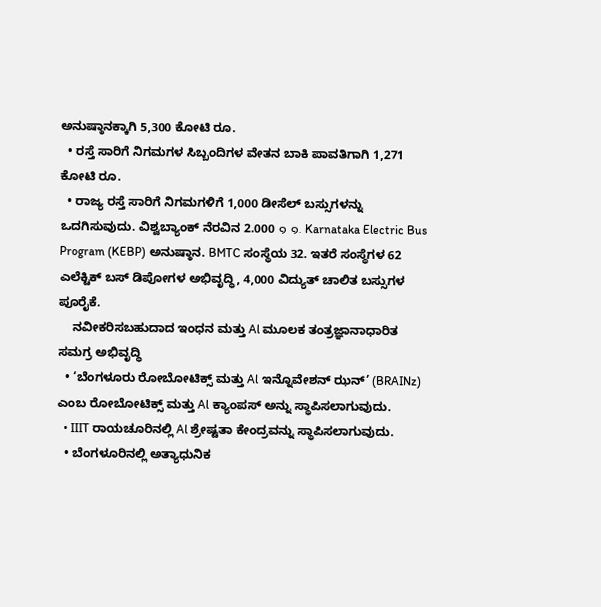ಅನುಷ್ಠಾನಕ್ಕಾಗಿ 5,300 ಕೋಟಿ ರೂ.
  • ರಸ್ತೆ ಸಾರಿಗೆ ನಿಗಮಗಳ ಸಿಬ್ಬಂದಿಗಳ ವೇತನ ಬಾಕಿ ಪಾವತಿಗಾಗಿ 1,271 ಕೋಟಿ ರೂ.
  • ರಾಜ್ಯ ರಸ್ತೆ ಸಾರಿಗೆ ನಿಗಮಗಳಿಗೆ 1,000 ಡೀಸೆಲ್ ಬಸ್ಸುಗಳನ್ನು ಒದಗಿಸುವುದು. ವಿಶ್ವಬ್ಯಾಂಕ್ ನೆರವಿನ 2.000 ๑ ๑. Karnataka Electric Bus Program (KEBP) ಅನುಷ್ಠಾನ. BMTC ಸಂಸ್ಥೆಯ 32. ಇತರೆ ಸಂಸ್ಥೆಗಳ 62 ಎಲೆಕ್ಟಿಕ್ ಬಸ್ ಡಿಪೋಗಳ ಅಭಿವೃದ್ಧಿ, 4,000 ವಿದ್ಯುತ್ ಚಾಲಿತ ಬಸ್ಸುಗಳ ಪೂರೈಕೆ.
    ನವೀಕರಿಸಬಹುದಾದ ಇಂಧನ ಮತ್ತು Al ಮೂಲಕ ತಂತ್ರಜ್ಞಾನಾಧಾರಿತ ಸಮಗ್ರ ಅಭಿವೃದ್ಧಿ
  • ‘ಬೆಂಗಳೂರು ರೋಬೋಟಿಕ್ಸ್ ಮತ್ತು Al ಇನ್ನೊವೇಶನ್ ಝನ್’ (BRAINz) ಎಂಬ ರೋಬೋಟಿಕ್ಸ್ ಮತ್ತು Al ಕ್ಯಾಂಪಸ್ ಅನ್ನು ಸ್ಥಾಪಿಸಲಾಗುವುದು.
  • IIIT ರಾಯಚೂರಿನಲ್ಲಿ Al ಶ್ರೇಷ್ಟತಾ ಕೇಂದ್ರವನ್ನು ಸ್ಥಾಪಿಸಲಾಗುವುದು.
  • ಬೆಂಗಳೂರಿನಲ್ಲಿ ಅತ್ಯಾಧುನಿಕ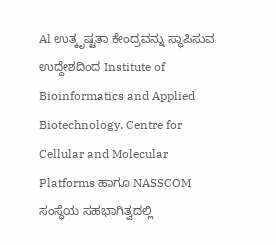Al ಉತ್ಕೃಷ್ಟತಾ ಕೇಂದ್ರವನ್ನು ಸ್ಥಾಪಿಸುವ ಉದ್ದೇಶದಿಂದ Institute of Bioinformatics and Applied Biotechnology. Centre for Cellular and Molecular Platforms ಹಾಗೂ NASSCOM ಸಂಸ್ಥೆಯ ಸಹಭಾಗಿತ್ವದಲ್ಲಿ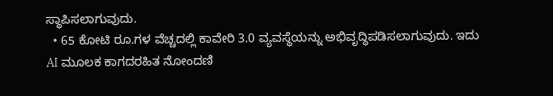ಸ್ಥಾಪಿಸಲಾಗುವುದು.
  • 65 ಕೋಟಿ ರೂ.ಗಳ ವೆಚ್ಚದಲ್ಲಿ ಕಾವೇರಿ 3.0 ವ್ಯವಸ್ಥೆಯನ್ನು ಅಭಿವೃದ್ಧಿಪಡಿಸಲಾಗುವುದು. ಇದು AI ಮೂಲಕ ಕಾಗದರಹಿತ ನೋಂದಣಿ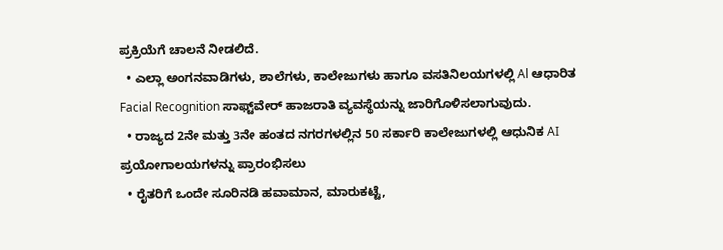ಪ್ರಕ್ರಿಯೆಗೆ ಚಾಲನೆ ನೀಡಲಿದೆ.
  • ಎಲ್ಲಾ ಅಂಗನವಾಡಿಗಳು, ಶಾಲೆಗಳು, ಕಾಲೇಜುಗಳು ಹಾಗೂ ವಸತಿನಿಲಯಗಳಲ್ಲಿ Al ಆಧಾರಿತ Facial Recognition ಸಾಫ್ಟ್‌ವೇರ್ ಹಾಜರಾತಿ ವ್ಯವಸ್ಥೆಯನ್ನು ಜಾರಿಗೊಳಿಸಲಾಗುವುದು.
  • ರಾಜ್ಯದ 2ನೇ ಮತ್ತು 3ನೇ ಹಂತದ ನಗರಗಳಲ್ಲಿನ 50 ಸರ್ಕಾರಿ ಕಾಲೇಜುಗಳಲ್ಲಿ ಆಧುನಿಕ AI ಪ್ರಯೋಗಾಲಯಗಳನ್ನು ಪ್ರಾರಂಭಿಸಲು
  • ರೈತರಿಗೆ ಒಂದೇ ಸೂರಿನಡಿ ಹವಾಮಾನ, ಮಾರುಕಟ್ಟೆ,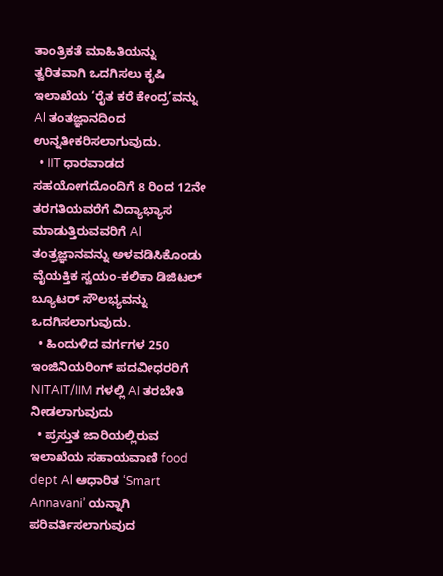ತಾಂತ್ರಿಕತೆ ಮಾಹಿತಿಯನ್ನು ತ್ವರಿತವಾಗಿ ಒದಗಿಸಲು ಕೃಷಿ ಇಲಾಖೆಯ ‘ರೈತ ಕರೆ ಕೇಂದ್ರ’ವನ್ನು Al ತಂತಜ್ಞಾನದಿಂದ ಉನ್ನತೀಕರಿಸಲಾಗುವುದು.
  • IIT ಧಾರವಾಡದ ಸಹಯೋಗದೊಂದಿಗೆ 8 ರಿಂದ 12ನೇ ತರಗತಿಯವರೆಗೆ ವಿದ್ಯಾಭ್ಯಾಸ ಮಾಡುತ್ತಿರುವವರಿಗೆ Al ತಂತ್ರಜ್ಞಾನವನ್ನು ಅಳವಡಿಸಿಕೊಂಡು ವೈಯಕ್ತಿಕ ಸ್ವಯಂ-ಕಲಿಕಾ ಡಿಜಿಟಲ್ ಬ್ಯೂಟರ್ ಸೌಲಭ್ಯವನ್ನು ಒದಗಿಸಲಾಗುವುದು.
  • ಹಿಂದುಳಿದ ವರ್ಗಗಳ 250 ಇಂಜಿನಿಯರಿಂಗ್ ಪದವೀಧರರಿಗೆ NITAIT/IIM ಗಳಲ್ಲಿ AI ತರಬೇತಿ ನೀಡಲಾಗುವುದು
  • ಪ್ರಸ್ತುತ ಜಾರಿಯಲ್ಲಿರುವ ಇಲಾಖೆಯ ಸಹಾಯವಾಣಿ food dept Al ಆಧಾರಿತ ‘Smart Annavani’ ಯನ್ನಾಗಿ ಪರಿವರ್ತಿಸಲಾಗುವುದ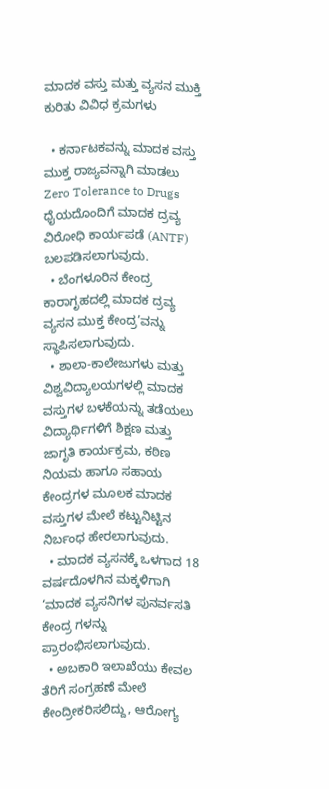ಮಾದಕ ವಸ್ತು ಮತ್ತು ವ್ಯಸನ ಮುಕ್ತಿ ಕುರಿತು ವಿವಿಧ ಕ್ರಮಗಳು

  • ಕರ್ನಾಟಕವನ್ನು ಮಾದಕ ವಸ್ತು ಮುಕ್ತ ರಾಜ್ಯವನ್ನಾಗಿ ಮಾಡಲು Zero Tolerance to Drugs ಧೈಯದೊಂದಿಗೆ ಮಾದಕ ದ್ರವ್ಯ ವಿರೋಧಿ ಕಾರ್ಯಪಡೆ (ANTF) ಬಲಪಡಿಸಲಾಗುವುದು.
  • ಬೆಂಗಳೂರಿನ ಕೇಂದ್ರ ಕಾರಾಗೃಹದಲ್ಲಿ ಮಾದಕ ದ್ರವ್ಯ ವ್ಯಸನ ಮುಕ್ತ ಕೇಂದ್ರ’ವನ್ನು ಸ್ಥಾಪಿಸಲಾಗುವುದು.
  • ಶಾಲಾ-ಕಾಲೇಜುಗಳು ಮತ್ತು ವಿಶ್ವವಿದ್ಯಾಲಯಗಳಲ್ಲಿ ಮಾದಕ ವಸ್ತುಗಳ ಬಳಕೆಯನ್ನು ತಡೆಯಲು ವಿದ್ಯಾರ್ಥಿಗಳಿಗೆ ಶಿಕ್ಷಣ ಮತ್ತು ಜಾಗೃತಿ ಕಾರ್ಯಕ್ರಮ, ಕಠಿಣ ನಿಯಮ ಹಾಗೂ ಸಹಾಯ ಕೇಂದ್ರಗಳ ಮೂಲಕ ಮಾದಕ ವಸ್ತುಗಳ ಮೇಲೆ ಕಟ್ಟುನಿಟ್ಟಿನ ನಿರ್ಬಂಧ ಹೇರಲಾಗುವುದು.
  • ಮಾದಕ ವ್ಯಸನಕ್ಕೆ ಒಳಗಾದ 18 ವರ್ಷದೊಳಗಿನ ಮಕ್ಕಳಿಗಾಗಿ ‘ಮಾದಕ ವ್ಯಸನಿಗಳ ಪುನರ್ವಸತಿ ಕೇಂದ್ರ ಗಳನ್ನು ಪ್ರಾರಂಭಿಸಲಾಗುವುದು.
  • ಅಬಕಾರಿ ಇಲಾಖೆಯು ಕೇವಲ ತೆರಿಗೆ ಸಂಗ್ರಹಣೆ ಮೇಲೆ ಕೇಂದ್ರೀಕರಿಸಲಿದ್ದು, ಆರೋಗ್ಯ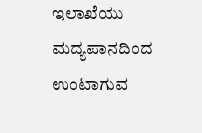ಇಲಾಖೆಯು ಮದ್ಯಪಾನದಿಂದ ಉಂಟಾಗುವ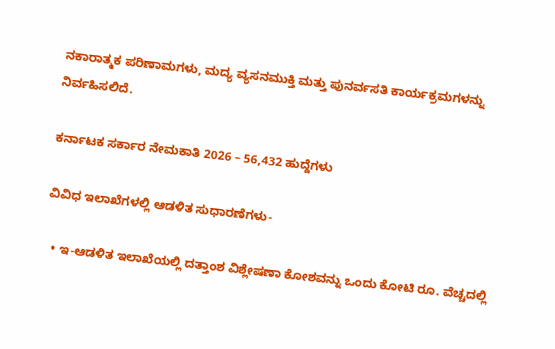ನಕಾರಾತ್ಮಕ ಪರಿಣಾಮಗಳು, ಮದ್ಯ ವ್ಯಸನಮುಕ್ತಿ ಮತ್ತು ಪುನರ್ವಸತಿ ಕಾರ್ಯಕ್ರಮಗಳನ್ನು ನಿರ್ವಹಿಸಲಿದೆ.

ಕರ್ನಾಟಕ ಸರ್ಕಾರ ನೇಮಕಾತಿ 2026 – 56,432 ಹುದ್ದೆಗಳು

ವಿವಿಧ ಇಲಾಖೆಗಳಲ್ಲಿ ಆಡಳಿತ ಸುಧಾರಣೆಗಳು-

  • ಇ-ಆಡಳಿತ ಇಲಾಖೆಯಲ್ಲಿ ದತ್ತಾಂಶ ವಿಶ್ಲೇಷಣಾ ಕೋಶವನ್ನು ಒಂದು ಕೋಟಿ ರೂ. ವೆಚ್ಚದಲ್ಲಿ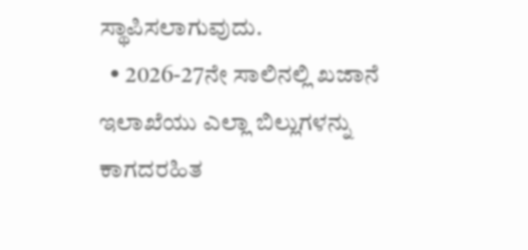ಸ್ಥಾಪಿಸಲಾಗುವುದು.
  • 2026-27ನೇ ಸಾಲಿನಲ್ಲಿ ಖಜಾನೆ ಇಲಾಖೆಯು ಎಲ್ಲಾ ಬಿಲ್ಲುಗಳನ್ನು ಕಾಗದರಹಿತ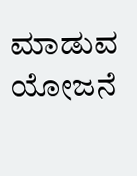ಮಾಡುವ ಯೋಜನೆ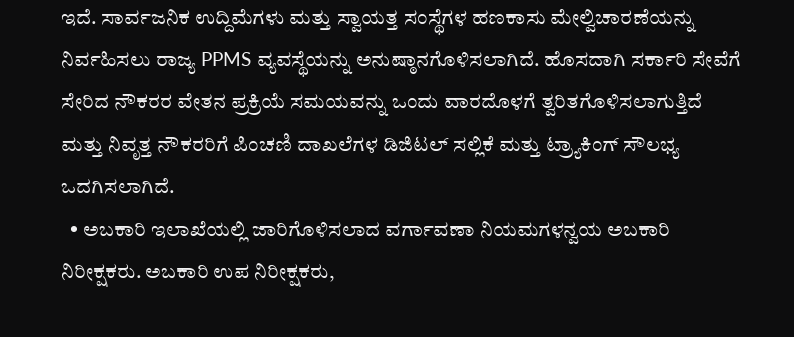ಇದೆ. ಸಾರ್ವಜನಿಕ ಉದ್ದಿಮೆಗಳು ಮತ್ತು ಸ್ವಾಯತ್ತ ಸಂಸ್ಥೆಗಳ ಹಣಕಾಸು ಮೇಲ್ವಿಚಾರಣೆಯನ್ನು ನಿರ್ವಹಿಸಲು ರಾಜ್ಯ PPMS ವ್ಯವಸ್ಥೆಯನ್ನು ಅನುಷ್ಠಾನಗೊಳಿಸಲಾಗಿದೆ. ಹೊಸದಾಗಿ ಸರ್ಕಾರಿ ಸೇವೆಗೆ ಸೇರಿದ ನೌಕರರ ವೇತನ ಪ್ರಕ್ರಿಯೆ ಸಮಯವನ್ನು ಒಂದು ವಾರದೊಳಗೆ ತ್ವರಿತಗೊಳಿಸಲಾಗುತ್ತಿದೆ ಮತ್ತು ನಿವೃತ್ತ ನೌಕರರಿಗೆ ಪಿಂಚಣಿ ದಾಖಲೆಗಳ ಡಿಜಿಟಲ್ ಸಲ್ಲಿಕೆ ಮತ್ತು ಟ್ರ್ಯಾಕಿಂಗ್ ಸೌಲಭ್ಯ ಒದಗಿಸಲಾಗಿದೆ.
  • ಅಬಕಾರಿ ಇಲಾಖೆಯಲ್ಲಿ ಜಾರಿಗೊಳಿಸಲಾದ ವರ್ಗಾವಣಾ ನಿಯಮಗಳನ್ವಯ ಅಬಕಾರಿ ನಿರೀಕ್ಷಕರು. ಅಬಕಾರಿ ಉಪ ನಿರೀಕ್ಷಕರು,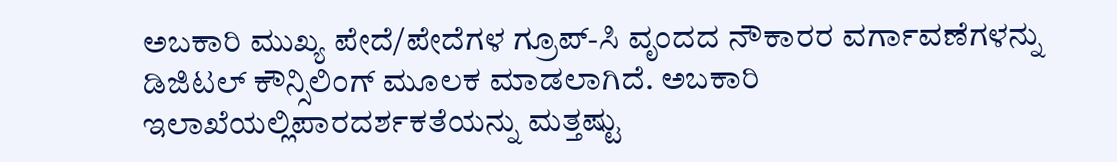ಅಬಕಾರಿ ಮುಖ್ಯ ಪೇದೆ/ಪೇದೆಗಳ ಗ್ರೂಪ್-ಸಿ ವೃಂದದ ನೌಕಾರರ ವರ್ಗಾವಣೆಗಳನ್ನು ಡಿಜಿಟಲ್ ಕೌನ್ಸಿಲಿಂಗ್ ಮೂಲಕ ಮಾಡಲಾಗಿದೆ. ಅಬಕಾರಿ ಇಲಾಖೆಯಲ್ಲಿಪಾರದರ್ಶಕತೆಯನ್ನು ಮತ್ತಷ್ಟು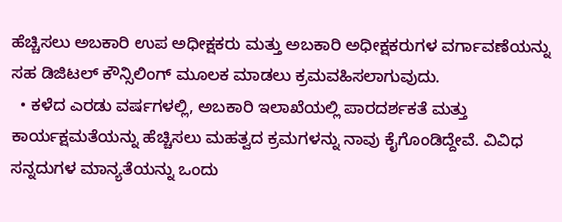ಹೆಚ್ಚಿಸಲು ಅಬಕಾರಿ ಉಪ ಅಧೀಕ್ಷಕರು ಮತ್ತು ಅಬಕಾರಿ ಅಧೀಕ್ಷಕರುಗಳ ವರ್ಗಾವಣೆಯನ್ನು ಸಹ ಡಿಜಿಟಲ್ ಕೌನ್ಸಿಲಿಂಗ್ ಮೂಲಕ ಮಾಡಲು ಕ್ರಮವಹಿಸಲಾಗುವುದು.
  • ಕಳೆದ ಎರಡು ವರ್ಷಗಳಲ್ಲಿ, ಅಬಕಾರಿ ಇಲಾಖೆಯಲ್ಲಿ ಪಾರದರ್ಶಕತೆ ಮತ್ತು ಕಾರ್ಯಕ್ಷಮತೆಯನ್ನು ಹೆಚ್ಚಿಸಲು ಮಹತ್ವದ ಕ್ರಮಗಳನ್ನು ನಾವು ಕೈಗೊಂಡಿದ್ದೇವೆ. ವಿವಿಧ ಸನ್ನದುಗಳ ಮಾನ್ಯತೆಯನ್ನು ಒಂದು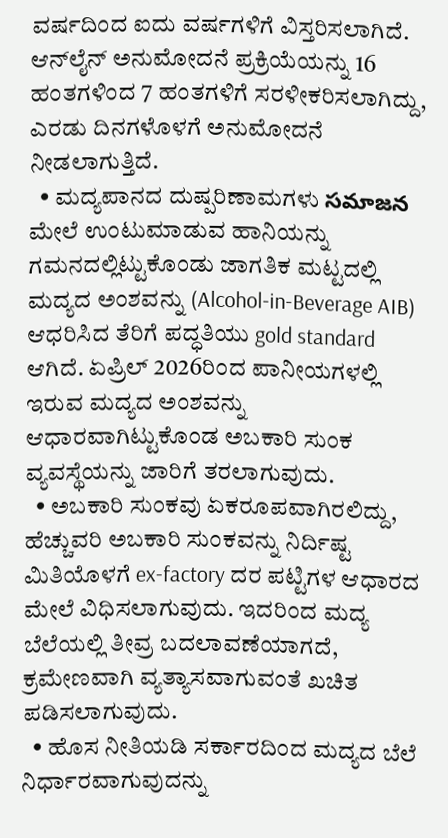ವರ್ಷದಿಂದ ಐದು ವರ್ಷಗಳಿಗೆ ವಿಸ್ತರಿಸಲಾಗಿದೆ. ಆನ್‌ಲೈನ್ ಅನುಮೋದನೆ ಪ್ರಕ್ರಿಯೆಯನ್ನು 16 ಹಂತಗಳಿಂದ 7 ಹಂತಗಳಿಗೆ ಸರಳೀಕರಿಸಲಾಗಿದ್ದು, ಎರಡು ದಿನಗಳೊಳಗೆ ಅನುಮೋದನೆ ನೀಡಲಾಗುತ್ತಿದೆ.
  • ಮದ್ಯಪಾನದ ದುಷ್ಪರಿಣಾಮಗಳು సమాజన ಮೇಲೆ ಉಂಟುಮಾಡುವ ಹಾನಿಯನ್ನು ಗಮನದಲ್ಲಿಟ್ಟುಕೊಂಡು ಜಾಗತಿಕ ಮಟ್ಟದಲ್ಲಿ ಮದ್ಯದ ಅಂಶವನ್ನು (Alcohol-in-Beverage AIB) ಆಧರಿಸಿದ ತೆರಿಗೆ ಪದ್ಧತಿಯು gold standard ಆಗಿದೆ. ಏಪ್ರಿಲ್ 2026ರಿಂದ ಪಾನೀಯಗಳಲ್ಲಿ ಇರುವ ಮದ್ಯದ ಅಂಶವನ್ನು ಆಧಾರವಾಗಿಟ್ಟುಕೊಂಡ ಅಬಕಾರಿ ಸುಂಕ ವ್ಯವಸ್ಥೆಯನ್ನು ಜಾರಿಗೆ ತರಲಾಗುವುದು.
  • ಅಬಕಾರಿ ಸುಂಕವು ಏಕರೂಪವಾಗಿರಲಿದ್ದು, ಹೆಚ್ಚುವರಿ ಅಬಕಾರಿ ಸುಂಕವನ್ನು ನಿರ್ದಿಷ್ಟ ಮಿತಿಯೊಳಗೆ ex-factory ದರ ಪಟ್ಟಿಗಳ ಆಧಾರದ ಮೇಲೆ ವಿಧಿಸಲಾಗುವುದು. ಇದರಿಂದ ಮದ್ಯ ಬೆಲೆಯಲ್ಲಿ ತೀವ್ರ ಬದಲಾವಣೆಯಾಗದೆ, ಕ್ರಮೇಣವಾಗಿ ವ್ಯತ್ಯಾಸವಾಗುವಂತೆ ಖಚಿತ ಪಡಿಸಲಾಗುವುದು.
  • ಹೊಸ ನೀತಿಯಡಿ ಸರ್ಕಾರದಿಂದ ಮದ್ಯದ ಬೆಲೆ ನಿರ್ಧಾರವಾಗುವುದನ್ನು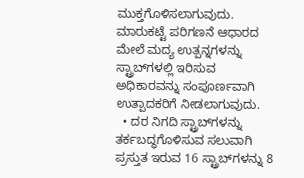ಮುಕ್ತಗೊಳಿಸಲಾಗುವುದು. ಮಾರುಕಟ್ಟೆ ಪರಿಗಣನೆ ಆಧಾರದ ಮೇಲೆ ಮದ್ಯ ಉತ್ಪನ್ನಗಳನ್ನು ಸ್ಟ್ರಾಬ್‌ಗಳಲ್ಲಿ ಇರಿಸುವ ಅಧಿಕಾರವನ್ನು ಸಂಪೂರ್ಣವಾಗಿ ಉತ್ಪಾದಕರಿಗೆ ನೀಡಲಾಗುವುದು.
  • ದರ ನಿಗದಿ ಸ್ಟ್ರಾಬ್‌ಗಳನ್ನು ತರ್ಕಬದ್ಧಗೊಳಿಸುವ ಸಲುವಾಗಿ ಪ್ರಸ್ತುತ ಇರುವ 16 ಸ್ಟ್ರಾಬ್‌ಗಳನ್ನು 8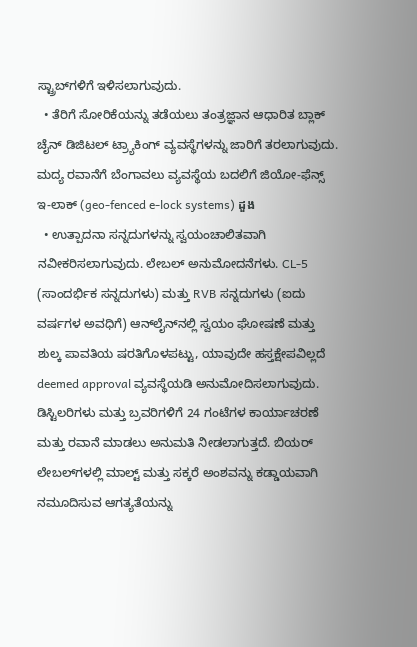ಸ್ಟ್ರಾಬ್‌ಗಳಿಗೆ ಇಳಿಸಲಾಗುವುದು.
  • ತೆರಿಗೆ ಸೋರಿಕೆಯನ್ನು ತಡೆಯಲು ತಂತ್ರಜ್ಞಾನ ಆಧಾರಿತ ಬ್ಲಾಕ್‌ ಚೈನ್ ಡಿಜಿಟಲ್ ಟ್ರ್ಯಾಕಿಂಗ್ ವ್ಯವಸ್ಥೆಗಳನ್ನು ಜಾರಿಗೆ ತರಲಾಗುವುದು. ಮದ್ಯ ರವಾನೆಗೆ ಬೆಂಗಾವಲು ವ್ಯವಸ್ಥೆಯ ಬದಲಿಗೆ ಜಿಯೋ-ಫೆನ್ಸ್ ಇ-ಲಾಕ್ (geo-fenced e-lock systems) ដួង
  • ಉತ್ಪಾದನಾ ಸನ್ನದುಗಳನ್ನು ಸ್ವಯಂಚಾಲಿತವಾಗಿ ನವೀಕರಿಸಲಾಗುವುದು. ಲೇಬಲ್ ಅನುಮೋದನೆಗಳು. CL-5 (ಸಾಂದರ್ಭಿಕ ಸನ್ನದುಗಳು) ಮತ್ತು RVB ಸನ್ನದುಗಳು (ಐದು ವರ್ಷಗಳ ಅವಧಿಗೆ) ಆನ್‌ಲೈನ್‌ನಲ್ಲಿ ಸ್ವಯಂ ಘೋಷಣೆ ಮತ್ತು ಶುಲ್ಕ ಪಾವತಿಯ ಷರತಿಗೊಳಪಟ್ಟು, ಯಾವುದೇ ಹಸ್ತಕ್ಷೇಪವಿಲ್ಲದೆ deemed approval ವ್ಯವಸ್ಥೆಯಡಿ ಅನುಮೋದಿಸಲಾಗುವುದು. ಡಿಸ್ಟಿಲರಿಗಳು ಮತ್ತು ಬ್ರವರಿಗಳಿಗೆ 24 ಗಂಟೆಗಳ ಕಾರ್ಯಾಚರಣೆ ಮತ್ತು ರವಾನೆ ಮಾಡಲು ಅನುಮತಿ ನೀಡಲಾಗುತ್ತದೆ. ಬಿಯ‌ರ್ ಲೇಬಲ್‌ಗಳಲ್ಲಿ ಮಾಲ್ಟ್ ಮತ್ತು ಸಕ್ಕರೆ ಅಂಶವನ್ನು ಕಡ್ಡಾಯವಾಗಿ ನಮೂದಿಸುವ ಆಗತ್ಯತೆಯನ್ನು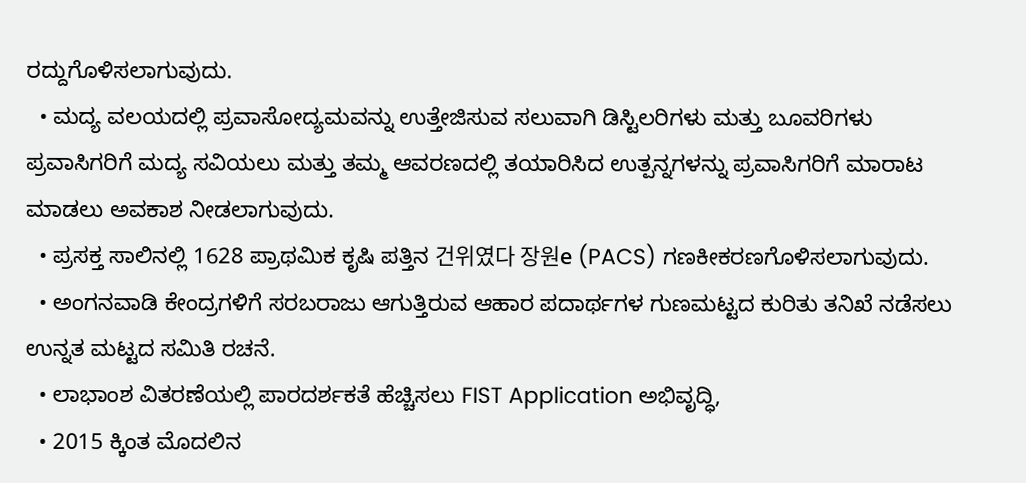ರದ್ದುಗೊಳಿಸಲಾಗುವುದು.
  • ಮದ್ಯ ವಲಯದಲ್ಲಿ ಪ್ರವಾಸೋದ್ಯಮವನ್ನು ಉತ್ತೇಜಿಸುವ ಸಲುವಾಗಿ ಡಿಸ್ಟಿಲರಿಗಳು ಮತ್ತು ಬೂವರಿಗಳು ಪ್ರವಾಸಿಗರಿಗೆ ಮದ್ಯ ಸವಿಯಲು ಮತ್ತು ತಮ್ಮ ಆವರಣದಲ್ಲಿ ತಯಾರಿಸಿದ ಉತ್ಪನ್ನಗಳನ್ನು ಪ್ರವಾಸಿಗರಿಗೆ ಮಾರಾಟ ಮಾಡಲು ಅವಕಾಶ ನೀಡಲಾಗುವುದು.
  • ಪ್ರಸಕ್ತ ಸಾಲಿನಲ್ಲಿ 1628 ಪ್ರಾಥಮಿಕ ಕೃಷಿ ಪತ್ತಿನ 건위였다 장원е (PACS) ಗಣಕೀಕರಣಗೊಳಿಸಲಾಗುವುದು.
  • ಅಂಗನವಾಡಿ ಕೇಂದ್ರಗಳಿಗೆ ಸರಬರಾಜು ಆಗುತ್ತಿರುವ ಆಹಾರ ಪದಾರ್ಥಗಳ ಗುಣಮಟ್ಟದ ಕುರಿತು ತನಿಖೆ ನಡೆಸಲು ಉನ್ನತ ಮಟ್ಟದ ಸಮಿತಿ ರಚನೆ.
  • ಲಾಭಾಂಶ ವಿತರಣೆಯಲ್ಲಿ ಪಾರದರ್ಶಕತೆ ಹೆಚ್ಚಿಸಲು FIST Application ಅಭಿವೃದ್ಧಿ,
  • 2015 ಕ್ಕಿಂತ ಮೊದಲಿನ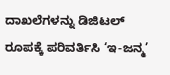ದಾಖಲೆಗಳನ್ನು ಡಿಜಿಟಲ್ ರೂಪಕ್ಕೆ ಪರಿವರ್ತಿಸಿ ‘ಇ-ಜನ್ಮ’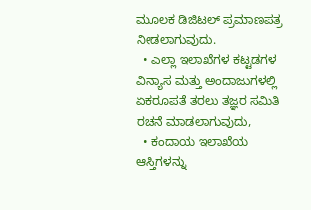ಮೂಲಕ ಡಿಜಿಟಲ್ ಪ್ರಮಾಣಪತ್ರ ನೀಡಲಾಗುವುದು.
  • ಎಲ್ಲಾ ಇಲಾಖೆಗಳ ಕಟ್ಟಡಗಳ ವಿನ್ಯಾಸ ಮತ್ತು ಅಂದಾಜುಗಳಲ್ಲಿ ಏಕರೂಪತೆ ತರಲು ತಜ್ಞರ ಸಮಿತಿ ರಚನೆ ಮಾಡಲಾಗುವುದು,
  • ಕಂದಾಯ ಇಲಾಖೆಯ ಆಸ್ತಿಗಳನ್ನು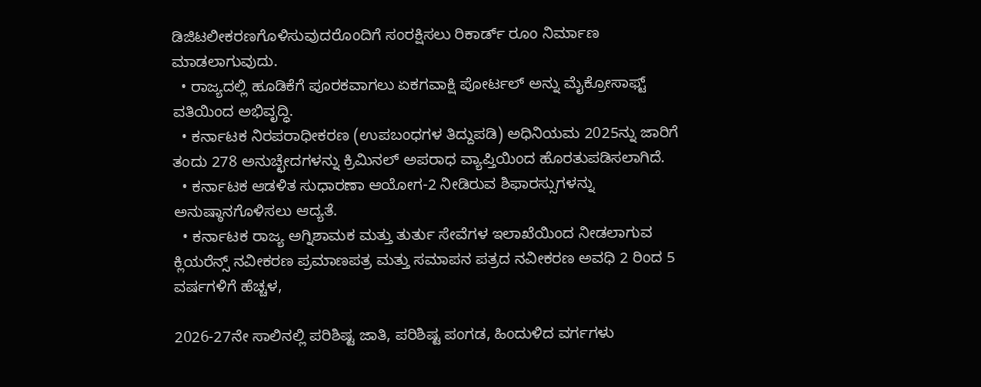ಡಿಜಿಟಲೀಕರಣಗೊಳಿಸುವುದರೊಂದಿಗೆ ಸಂರಕ್ಷಿಸಲು ರಿಕಾರ್ಡ್ ರೂಂ ನಿರ್ಮಾಣ ಮಾಡಲಾಗುವುದು.
  • ರಾಜ್ಯದಲ್ಲಿ ಹೂಡಿಕೆಗೆ ಪೂರಕವಾಗಲು ಏಕಗವಾಕ್ಷಿ ಪೋರ್ಟಲ್ ಅನ್ನು ಮೈಕ್ರೋಸಾಫ್ಟ್ ವತಿಯಿಂದ ಅಭಿವೃದ್ಧಿ.
  • ಕರ್ನಾಟಕ ನಿರಪರಾಧೀಕರಣ (ಉಪಬಂಧಗಳ ತಿದ್ದುಪಡಿ) ಅಧಿನಿಯಮ 2025ನ್ನು ಜಾರಿಗೆ ತಂದು 278 ಅನುಚ್ಛೇದಗಳನ್ನು ಕ್ರಿಮಿನಲ್ ಅಪರಾಧ ವ್ಯಾಪ್ತಿಯಿಂದ ಹೊರತುಪಡಿಸಲಾಗಿದೆ.
  • ಕರ್ನಾಟಕ ಆಡಳಿತ ಸುಧಾರಣಾ ಆಯೋಗ-2 ನೀಡಿರುವ ಶಿಫಾರಸ್ಸುಗಳನ್ನು ಅನುಷ್ಠಾನಗೊಳಿಸಲು ಆದ್ಯತೆ.
  • ಕರ್ನಾಟಕ ರಾಜ್ಯ ಅಗ್ನಿಶಾಮಕ ಮತ್ತು ತುರ್ತು ಸೇವೆಗಳ ಇಲಾಖೆಯಿಂದ ನೀಡಲಾಗುವ ಕ್ಲಿಯರೆನ್ಸ್ ನವೀಕರಣ ಪ್ರಮಾಣಪತ್ರ ಮತ್ತು ಸಮಾಪನ ಪತ್ರದ ನವೀಕರಣ ಅವಧಿ 2 ರಿಂದ 5 ವರ್ಷಗಳಿಗೆ ಹೆಚ್ಚಳ,

2026-27ನೇ ಸಾಲಿನಲ್ಲಿ ಪರಿಶಿಷ್ಟ ಜಾತಿ, ಪರಿಶಿಷ್ಟ ಪಂಗಡ, ಹಿಂದುಳಿದ ವರ್ಗಗಳು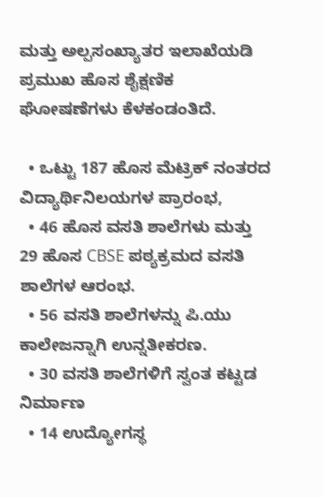ಮತ್ತು ಅಲ್ಪಸಂಖ್ಯಾತರ ಇಲಾಖೆಯಡಿ ಪ್ರಮುಖ ಹೊಸ ಶೈಕ್ಷಣಿಕ ಘೋಷಣೆಗಳು ಕೆಳಕಂಡಂತಿದೆ.

  • ಒಟ್ಟು 187 ಹೊಸ ಮೆಟ್ರಿಕ್ ನಂತರದ ವಿದ್ಯಾರ್ಥಿನಿಲಯಗಳ ಪ್ರಾರಂಭ,
  • 46 ಹೊಸ ವಸತಿ ಶಾಲೆಗಳು ಮತ್ತು 29 ಹೊಸ CBSE ಪಠ್ಯಕ್ರಮದ ವಸತಿ ಶಾಲೆಗಳ ಆರಂಭ.
  • 56 ವಸತಿ ಶಾಲೆಗಳನ್ನು ಪಿ.ಯು ಕಾಲೇಜನ್ನಾಗಿ ಉನ್ನತೀಕರಣ.
  • 30 ವಸತಿ ಶಾಲೆಗಳಿಗೆ ಸ್ವಂತ ಕಟ್ಟಡ ನಿರ್ಮಾಣ
  • 14 ಉದ್ಯೋಗಸ್ಥ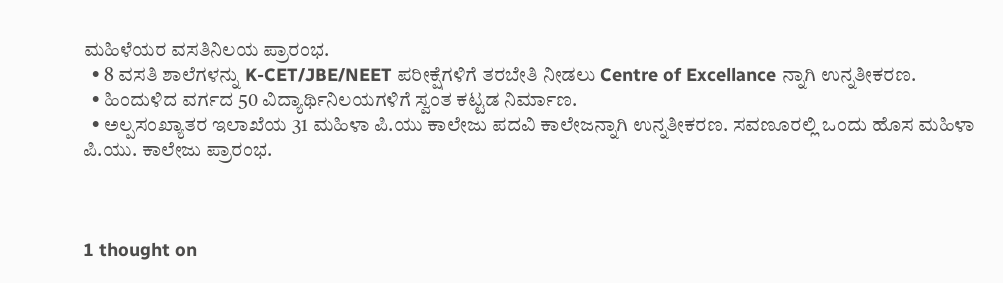ಮಹಿಳೆಯರ ವಸತಿನಿಲಯ ಪ್ರಾರಂಭ.
  • 8 ವಸತಿ ಶಾಲೆಗಳನ್ನು K-CET/JBE/NEET ಪರೀಕ್ಷೆಗಳಿಗೆ ತರಬೇತಿ ನೀಡಲು Centre of Excellance ನ್ನಾಗಿ ಉನ್ನತೀಕರಣ.
  • ಹಿಂದುಳಿದ ವರ್ಗದ 50 ವಿದ್ಯಾರ್ಥಿನಿಲಯಗಳಿಗೆ ಸ್ವಂತ ಕಟ್ಟಡ ನಿರ್ಮಾಣ.
  • ಅಲ್ಪಸಂಖ್ಯಾತರ ಇಲಾಖೆಯ 31 ಮಹಿಳಾ ಪಿ.ಯು ಕಾಲೇಜು ಪದವಿ ಕಾಲೇಜನ್ನಾಗಿ ಉನ್ನತೀಕರಣ. ಸವಣೂರಲ್ಲಿ ಒಂದು ಹೊಸ ಮಹಿಳಾ ಪಿ.ಯು. ಕಾಲೇಜು ಪ್ರಾರಂಭ.



1 thought on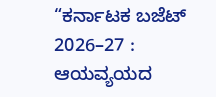“ಕರ್ನಾಟಕ ಬಜೆಟ್ 2026–27 : ಆಯವ್ಯಯದ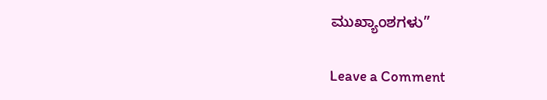ಮುಖ್ಯಾಂಶಗಳು”

Leave a Comment